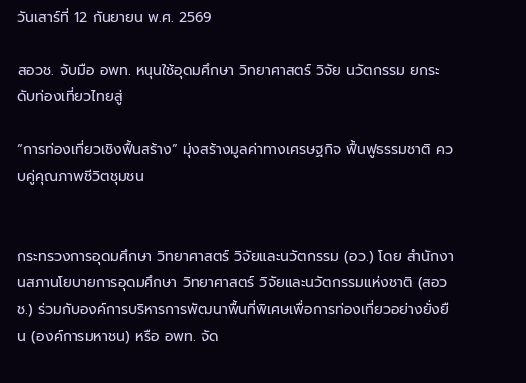วันเสาร์ที่ 12 กันยายน พ.ศ. 2569

สอวช. จับมือ อพท. หนุนใช้อุดมศึกษา วิทยาศาสตร์ วิจัย นวัตกรรม ยกระดับท่องเที่ยวไทยสู่

“การท่องเที่ยวเชิงฟื้นสร้าง” มุ่งสร้างมูลค่าทางเศรษฐกิจ ฟื้นฟูธรรมชาติ ควบคู่คุณภาพชีวิตชุมชน


กระทรวงการอุดมศึกษา วิทยาศาสตร์ วิจัยและนวัตกรรม (อว.) โดย สำนักงานสภานโยบายการอุดมศึกษา วิทยาศาสตร์ วิจัยและนวัตกรรมแห่งชาติ (สอวช.) ร่วมกับองค์การบริหารการพัฒนาพื้นที่พิเศษเพื่อการท่องเที่ยวอย่างยั่งยืน (องค์การมหาชน) หรือ อพท. จัด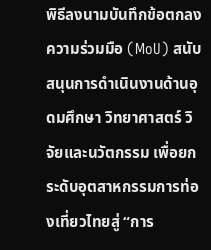พิธีลงนามบันทึกข้อตกลงความร่วมมือ (MoU) สนับสนุนการดำเนินงานด้านอุดมศึกษา วิทยาศาสตร์ วิจัยและนวัตกรรม เพื่อยกระดับอุตสาหกรรมการท่องเที่ยวไทยสู่ “การ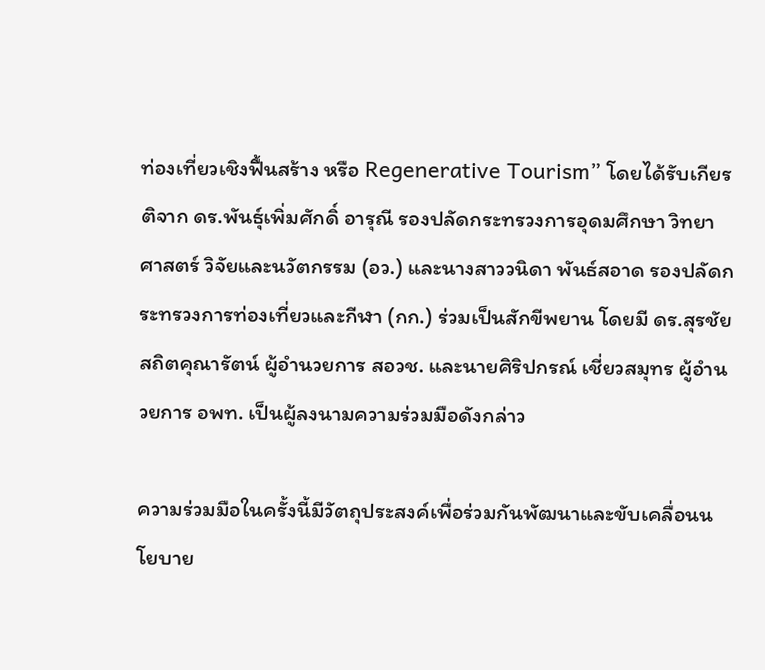ท่องเที่ยวเชิงฟื้นสร้าง หรือ Regenerative Tourism” โดยได้รับเกียรติจาก ดร.พันธุ์เพิ่มศักดิ์ อารุณี รองปลัดกระทรวงการอุดมศึกษา วิทยาศาสตร์ วิจัยและนวัตกรรม (อว.) และนางสาววนิดา พันธ์สอาด รองปลัดกระทรวงการท่องเที่ยวและกีฬา (กก.) ร่วมเป็นสักขีพยาน โดยมี ดร.สุรชัย สถิตคุณารัตน์ ผู้อำนวยการ สอวช. และนายศิริปกรณ์ เชี่ยวสมุทร ผู้อำนวยการ อพท. เป็นผู้ลงนามความร่วมมือดังกล่าว

ความร่วมมือในครั้งนี้มีวัตถุประสงค์เพื่อร่วมกันพัฒนาและขับเคลื่อนนโยบาย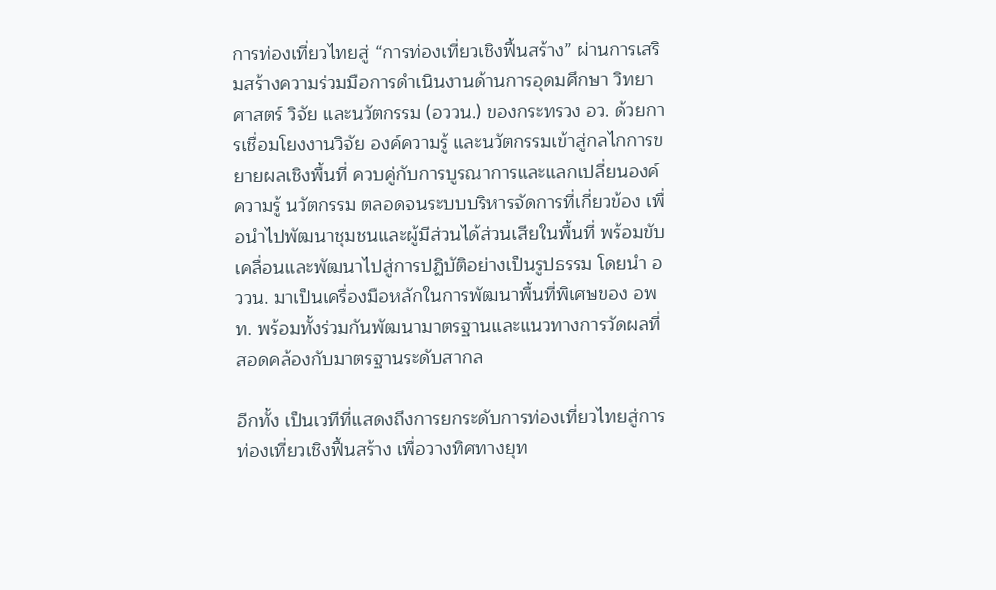การท่องเที่ยวไทยสู่ “การท่องเที่ยวเชิงฟื้นสร้าง” ผ่านการเสริมสร้างความร่วมมือการดำเนินงานด้านการอุดมศึกษา วิทยาศาสตร์ วิจัย และนวัตกรรม (อววน.) ของกระทรวง อว. ด้วยการเชื่อมโยงงานวิจัย องค์ความรู้ และนวัตกรรมเข้าสู่กลไกการขยายผลเชิงพื้นที่ ควบคู่กับการบูรณาการและแลกเปลี่ยนองค์ความรู้ นวัตกรรม ตลอดจนระบบบริหารจัดการที่เกี่ยวข้อง เพื่อนำไปพัฒนาชุมชนและผู้มีส่วนได้ส่วนเสียในพื้นที่ พร้อมขับเคลื่อนและพัฒนาไปสู่การปฏิบัติอย่างเป็นรูปธรรม โดยนำ อววน. มาเป็นเครื่องมือหลักในการพัฒนาพื้นที่พิเศษของ อพท. พร้อมทั้งร่วมกันพัฒนามาตรฐานและแนวทางการวัดผลที่สอดคล้องกับมาตรฐานระดับสากล

อีกทั้ง เป็นเวทีที่แสดงถึงการยกระดับการท่องเที่ยวไทยสู่การท่องเที่ยวเชิงฟื้นสร้าง เพื่อวางทิศทางยุท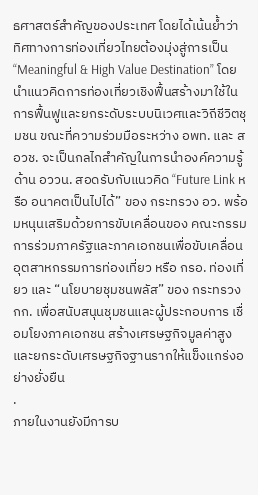ธศาสตร์สำคัญของประเทศ โดยได้เน้นย้ำว่า ทิศทางการท่องเที่ยวไทยต้องมุ่งสู่การเป็น “Meaningful & High Value Destination” โดยนำแนวคิดการท่องเที่ยวเชิงฟื้นสร้างมาใช้ในการฟื้นฟูและยกระดับระบบนิเวศและวิถีชีวิตชุมชน ขณะที่ความร่วมมือระหว่าง อพท. และ สอวช. จะเป็นกลไกสำคัญในการนำองค์ความรู้ด้าน อววน. สอดรับกับแนวคิด “Future Link หรือ อนาคตเป็นไปได้” ของ กระทรวง อว. พร้อมหนุนเสริมด้วยการขับเคลื่อนของ คณะกรรมการร่วมภาครัฐและภาคเอกชนเพื่อขับเคลื่อนอุตสาหกรรมการท่องเที่ยว หรือ กรอ. ท่องเที่ยว และ “นโยบายชุมชนพลัส” ของ กระทรวง กก. เพื่อสนับสนุนชุมชนและผู้ประกอบการ เชื่อมโยงภาคเอกชน สร้างเศรษฐกิจมูลค่าสูง และยกระดับเศรษฐกิจฐานรากให้แข็งแกร่งอย่างยั่งยืน
.
ภายในงานยังมีการบ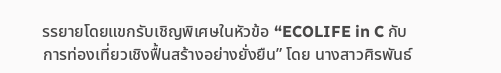รรยายโดยแขกรับเชิญพิเศษในหัวข้อ “ECOLIFE in C กับการท่องเที่ยวเชิงฟื้นสร้างอย่างยั่งยืน” โดย นางสาวศิรพันธ์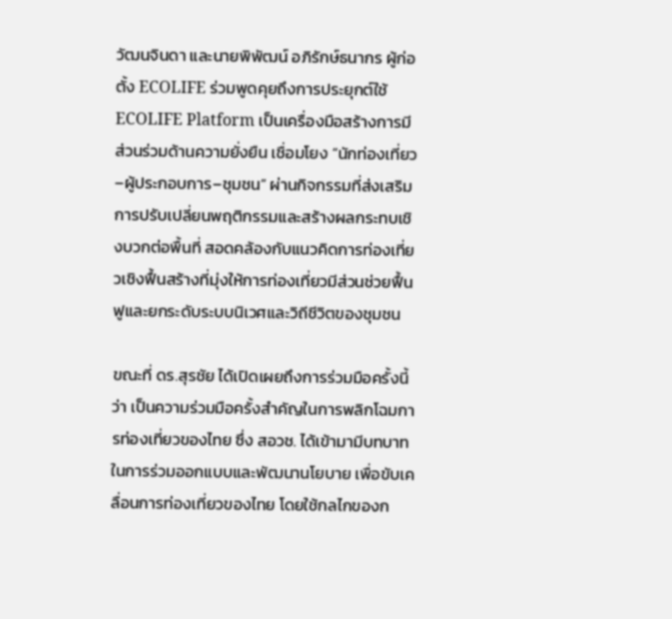วัฒนจินดา และนายพิพัฒน์ อภิรักษ์ธนากร ผู้ก่อตั้ง ECOLIFE ร่วมพูดคุยถึงการประยุกต์ใช้ ECOLIFE Platform เป็นเครื่องมือสร้างการมีส่วนร่วมด้านความยั่งยืน เชื่อมโยง “นักท่องเที่ยว–ผู้ประกอบการ–ชุมชน” ผ่านกิจกรรมที่ส่งเสริมการปรับเปลี่ยนพฤติกรรมและสร้างผลกระทบเชิงบวกต่อพื้นที่ สอดคล้องกับแนวคิดการท่องเที่ยวเชิงฟื้นสร้างที่มุ่งให้การท่องเที่ยวมีส่วนช่วยฟื้นฟูและยกระดับระบบนิเวศและวิถีชีวิตของชุมชน

ขณะที่ ดร.สุรชัย ได้เปิดเผยถึงการร่วมมือครั้งนี้ว่า เป็นความร่วมมือครั้งสำคัญในการพลิกโฉมการท่องเที่ยวของไทย ซึ่ง สอวช. ได้เข้ามามีบทบาทในการร่วมออกแบบและพัฒนานโยบาย เพื่อขับเคลื่อนการท่องเที่ยวของไทย โดยใช้กลไกของก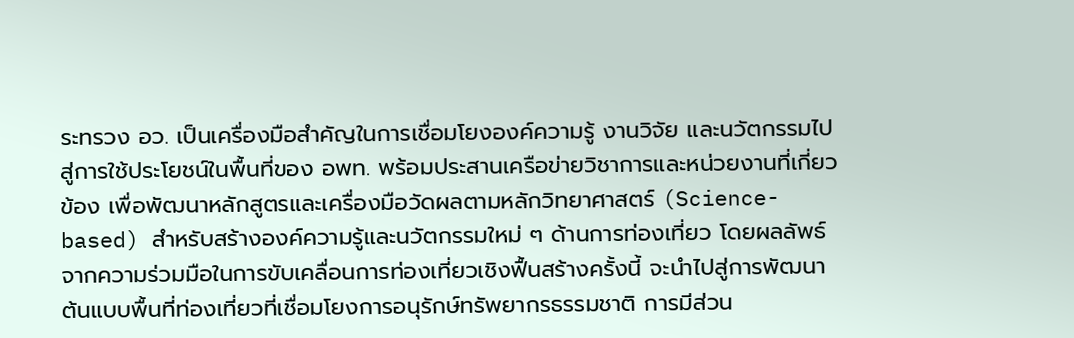ระทรวง อว. เป็นเครื่องมือสำคัญในการเชื่อมโยงองค์ความรู้ งานวิจัย และนวัตกรรมไปสู่การใช้ประโยชน์ในพื้นที่ของ อพท. พร้อมประสานเครือข่ายวิชาการและหน่วยงานที่เกี่ยวข้อง เพื่อพัฒนาหลักสูตรและเครื่องมือวัดผลตามหลักวิทยาศาสตร์ (Science-based) สำหรับสร้างองค์ความรู้และนวัตกรรมใหม่ ๆ ด้านการท่องเที่ยว โดยผลลัพธ์จากความร่วมมือในการขับเคลื่อนการท่องเที่ยวเชิงฟื้นสร้างครั้งนี้ จะนำไปสู่การพัฒนาต้นแบบพื้นที่ท่องเที่ยวที่เชื่อมโยงการอนุรักษ์ทรัพยากรธรรมชาติ การมีส่วน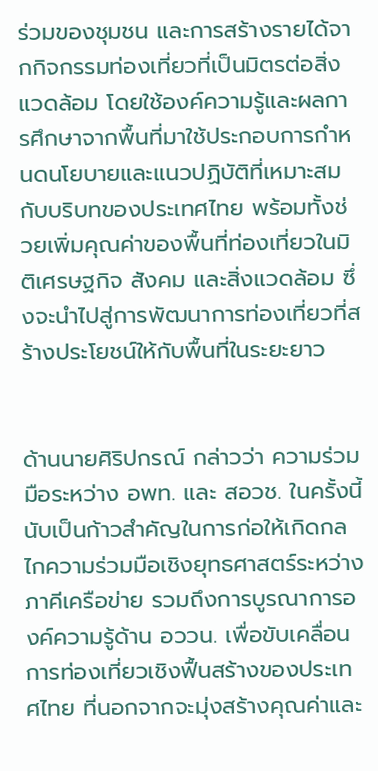ร่วมของชุมชน และการสร้างรายได้จากกิจกรรมท่องเที่ยวที่เป็นมิตรต่อสิ่งแวดล้อม โดยใช้องค์ความรู้และผลการศึกษาจากพื้นที่มาใช้ประกอบการกำหนดนโยบายและแนวปฏิบัติที่เหมาะสมกับบริบทของประเทศไทย พร้อมทั้งช่วยเพิ่มคุณค่าของพื้นที่ท่องเที่ยวในมิติเศรษฐกิจ สังคม และสิ่งแวดล้อม ซึ่งจะนำไปสู่การพัฒนาการท่องเที่ยวที่สร้างประโยชน์ให้กับพื้นที่ในระยะยาว


ด้านนายศิริปกรณ์ กล่าวว่า ความร่วมมือระหว่าง อพท. และ สอวช. ในครั้งนี้นับเป็นก้าวสำคัญในการก่อให้เกิดกลไกความร่วมมือเชิงยุทธศาสตร์ระหว่างภาคีเครือข่าย รวมถึงการบูรณาการองค์ความรู้ด้าน อววน. เพื่อขับเคลื่อนการท่องเที่ยวเชิงฟื้นสร้างของประเทศไทย ที่นอกจากจะมุ่งสร้างคุณค่าและ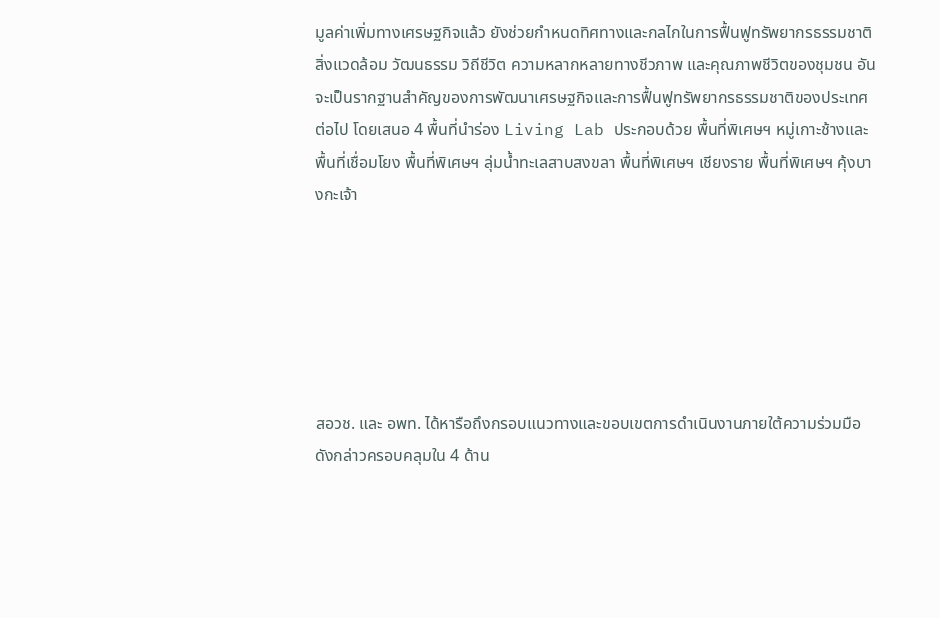มูลค่าเพิ่มทางเศรษฐกิจแล้ว ยังช่วยกำหนดทิศทางและกลไกในการฟื้นฟูทรัพยากรธรรมชาติ สิ่งแวดล้อม วัฒนธรรม วิถีชีวิต ความหลากหลายทางชีวภาพ และคุณภาพชีวิตของชุมชน อันจะเป็นรากฐานสำคัญของการพัฒนาเศรษฐกิจและการฟื้นฟูทรัพยากรธรรมชาติของประเทศต่อไป โดยเสนอ 4 พื้นที่นำร่อง Living Lab ประกอบด้วย พื้นที่พิเศษฯ หมู่เกาะช้างและพื้นที่เชื่อมโยง พื้นที่พิเศษฯ ลุ่มน้ำทะเลสาบสงขลา พื้นที่พิเศษฯ เชียงราย พื้นที่พิเศษฯ คุ้งบางกะเจ้า






สอวช. และ อพท. ได้หารือถึงกรอบแนวทางและขอบเขตการดำเนินงานภายใต้ความร่วมมือดังกล่าวครอบคลุมใน 4 ด้าน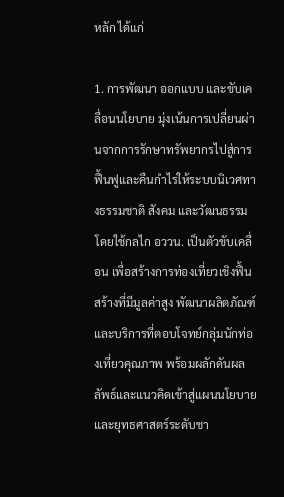หลัก ได้แก่

1. การพัฒนา ออกแบบ และขับเคลื่อนนโยบาย มุ่งเน้นการเปลี่ยนผ่านจากการรักษาทรัพยากรไปสู่การฟื้นฟูและคืนกำไรให้ระบบนิเวศทางธรรมชาติ สังคม และวัฒนธรรม โดยใช้กลไก อววน. เป็นตัวขับเคลื่อน เพื่อสร้างการท่องเที่ยวเชิงฟื้นสร้างที่มีมูลค่าสูง พัฒนาผลิตภัณฑ์และบริการที่ตอบโจทย์กลุ่มนักท่องเที่ยวคุณภาพ พร้อมผลักดันผลลัพธ์และแนวคิดเข้าสู่แผนนโยบายและยุทธศาสตร์ระดับชา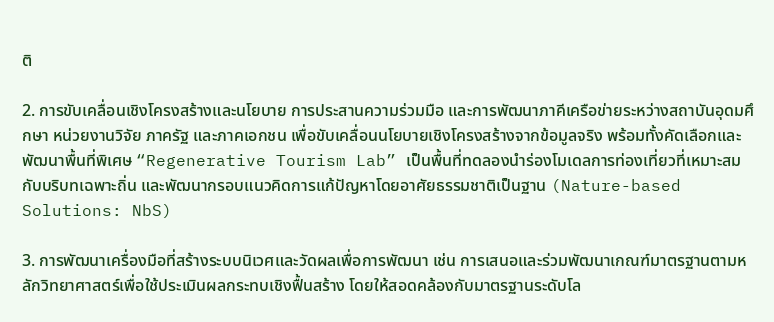ติ

2. การขับเคลื่อนเชิงโครงสร้างและนโยบาย การประสานความร่วมมือ และการพัฒนาภาคีเครือข่ายระหว่างสถาบันอุดมศึกษา หน่วยงานวิจัย ภาครัฐ และภาคเอกชน เพื่อขับเคลื่อนนโยบายเชิงโครงสร้างจากข้อมูลจริง พร้อมทั้งคัดเลือกและพัฒนาพื้นที่พิเศษ “Regenerative Tourism Lab” เป็นพื้นที่ทดลองนำร่องโมเดลการท่องเที่ยวที่เหมาะสมกับบริบทเฉพาะถิ่น และพัฒนากรอบแนวคิดการแก้ปัญหาโดยอาศัยธรรมชาติเป็นฐาน (Nature-based Solutions: NbS)

3. การพัฒนาเครื่องมือที่สร้างระบบนิเวศและวัดผลเพื่อการพัฒนา เช่น การเสนอและร่วมพัฒนาเกณฑ์มาตรฐานตามหลักวิทยาศาสตร์เพื่อใช้ประเมินผลกระทบเชิงฟื้นสร้าง โดยให้สอดคล้องกับมาตรฐานระดับโล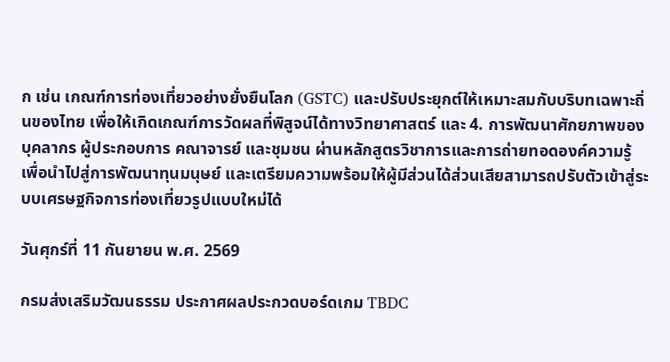ก เช่น เกณฑ์การท่องเที่ยวอย่างยั่งยืนโลก (GSTC) และปรับประยุกต์ให้เหมาะสมกับบริบทเฉพาะถิ่นของไทย เพื่อให้เกิดเกณฑ์การวัดผลที่พิสูจน์ได้ทางวิทยาศาสตร์ และ 4. การพัฒนาศักยภาพของบุคลากร ผู้ประกอบการ คณาจารย์ และชุมชน ผ่านหลักสูตรวิชาการและการถ่ายทอดองค์ความรู้ เพื่อนำไปสู่การพัฒนาทุนมนุษย์ และเตรียมความพร้อมให้ผู้มีส่วนได้ส่วนเสียสามารถปรับตัวเข้าสู่ระบบเศรษฐกิจการท่องเที่ยวรูปแบบใหม่ได้

วันศุกร์ที่ 11 กันยายน พ.ศ. 2569

กรมส่งเสริมวัฒนธรรม ประกาศผลประกวดบอร์ดเกม TBDC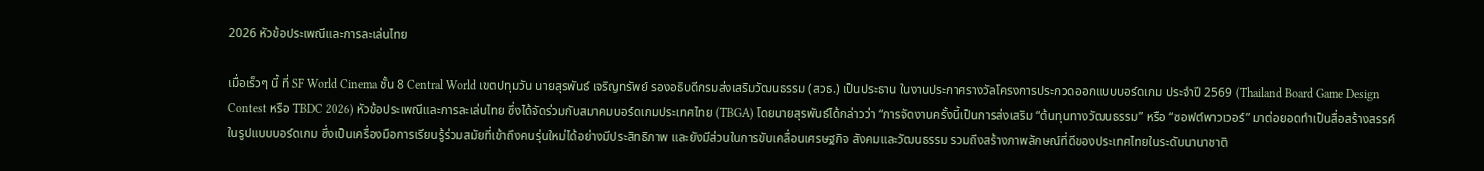2026 หัวข้อประเพณีและการละเล่นไทย

เมื่อเร็วๆ นี้ ที่ SF World Cinema ชั้น 8 Central World เขตปทุมวัน นายสุรพันธ์ เจริญทรัพย์ รองอธิบดีกรมส่งเสริมวัฒนธรรม (สวธ.) เป็นประธาน ในงานประกาศรางวัลโครงการประกวดออกแบบบอร์ดเกม ประจำปี 2569 (Thailand Board Game Design Contest หรือ TBDC 2026) หัวข้อประเพณีและการละเล่นไทย ซึ่งได้จัดร่วมกับสมาคมบอร์ดเกมประเทศไทย (TBGA) โดยนายสุรพันธ์ได้กล่าวว่า “การจัดงานครั้งนี้เป็นการส่งเสริม “ต้นทุนทางวัฒนธรรม” หรือ “ซอฟต์พาวเวอร์” มาต่อยอดทำเป็นสื่อสร้างสรรค์ในรูปแบบบอร์ดเกม ซึ่งเป็นเครื่องมือการเรียนรู้ร่วมสมัยที่เข้าถึงคนรุ่นใหม่ได้อย่างมีประสิทธิภาพ และยังมีส่วนในการขับเคลื่อนเศรษฐกิจ สังคมและวัฒนธรรม รวมถึงสร้างภาพลักษณ์ที่ดีของประเทศไทยในระดับนานาชาติ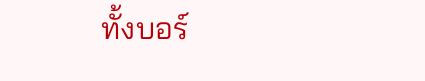ทั้งบอร์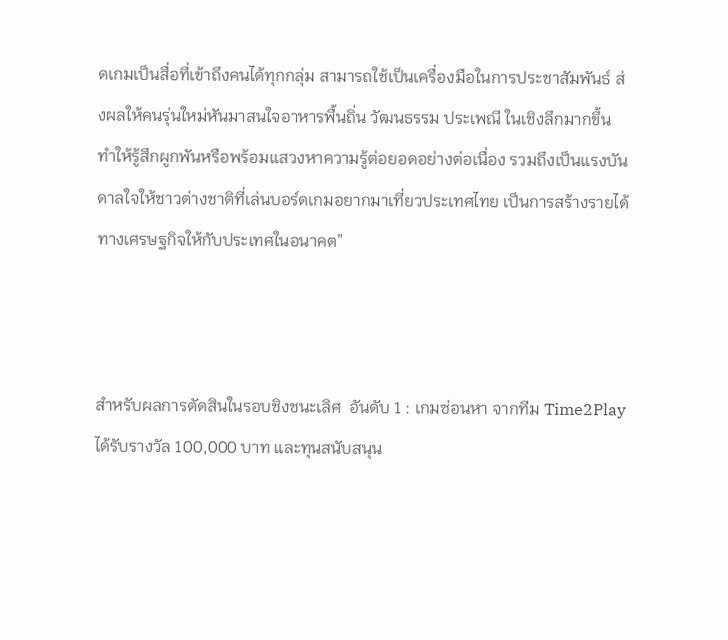ดเกมเป็นสื่อที่เข้าถึงคนได้ทุกกลุ่ม สามารถใช้เป็นเครื่องมือในการประชาสัมพันธ์ ส่งผลให้คนรุ่นใหม่หันมาสนใจอาหารพื้นถิ่น วัฒนธรรม ประเพณี ในเชิงลึกมากขึ้น ทำให้รู้สึกผูกพันหรือพร้อมแสวงหาความรู้ต่อยอดอย่างต่อเนื่อง รวมถึงเป็นแรงบันดาลใจให้ชาวต่างชาติที่เล่นบอร์ดเกมอยากมาเที่ยวประเทศไทย เป็นการสร้างรายได้ทางเศรษฐกิจให้กับประเทศในอนาคต”



สำหรับผลการตัดสินในรอบชิงชนะเลิศ  อันดับ 1 : เกมซ่อนหา จากทีม Time2Play ได้รับรางวัล 100,000 บาท และทุนสนับสนุน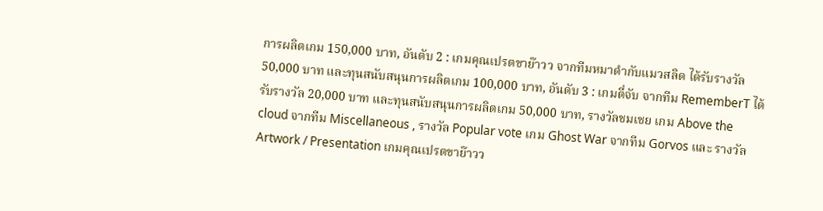การผลิตเกม 150,000 บาท, อันดับ 2 : เกมคุณเปรตขาย๊าวว จากทีมหมาดำกับแมวสลิด ได้รับรางวัล 50,000 บาท และทุนสนับสนุนการผลิตเกม 100,000 บาท, อันดับ 3 : เกมตี่จับ จากทีม RememberT ได้รับรางวัล 20,000 บาท และทุนสนับสนุนการผลิตเกม 50,000 บาท, รางวัลชมเชย เกม Above the cloud จากทีม Miscellaneous , รางวัล Popular vote เกม Ghost War จากทีม Gorvos และ รางวัล Artwork / Presentation เกมคุณเปรตขาย๊าวว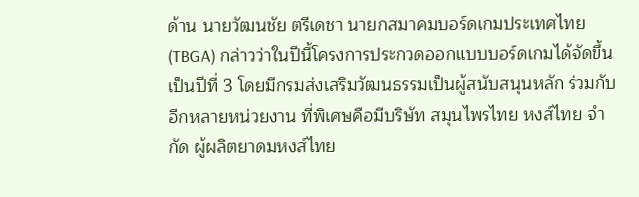ด้าน นายวัฒนชัย ตรีเดชา นายกสมาคมบอร์ดเกมประเทศไทย (TBGA) กล่าวว่าในปีนี้โครงการประกวดออกแบบบอร์ดเกมได้จัดขึ้นเป็นปีที่ 3 โดยมีกรมส่งเสริมวัฒนธรรมเป็นผู้สนับสนุนหลัก ร่วมกับอีกหลายหน่วยงาน ที่พิเศษคือมีบริษัท สมุนไพรไทย หงส์ไทย จำกัด ผู้ผลิตยาดมหงส์ไทย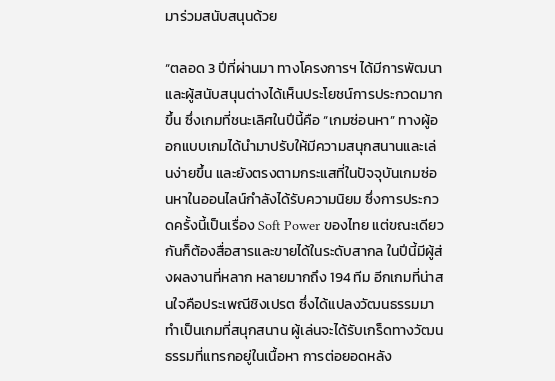มาร่วมสนับสนุนด้วย

“ตลอด 3 ปีที่ผ่านมา ทางโครงการฯ ได้มีการพัฒนา และผู้สนับสนุนต่างได้เห็นประโยชน์การประกวดมากขึ้น ซึ่งเกมที่ชนะเลิศในปีนี้คือ “เกมซ่อนหา” ทางผู้ออกแบบเกมได้นำมาปรับให้มีความสนุกสนานและเล่นง่ายขึ้น และยังตรงตามกระแสที่ในปัจจุบันเกมซ่อนหาในออนไลน์กำลังได้รับความนิยม ซึ่งการประกวดครั้งนี้เป็นเรื่อง Soft Power ของไทย แต่ขณะเดียวกันก็ต้องสื่อสารและขายได้ในระดับสากล ในปีนี้มีผู้ส่งผลงานที่หลาก หลายมากถึง 194 ทีม อีกเกมที่น่าสนใจคือประเพณีชิงเปรต ซึ่งได้แปลงวัฒนธรรมมาทำเป็นเกมที่สนุกสนาน ผู้เล่นจะได้รับเกร็ดทางวัฒนธรรมที่แทรกอยู่ในเนื้อหา การต่อยอดหลัง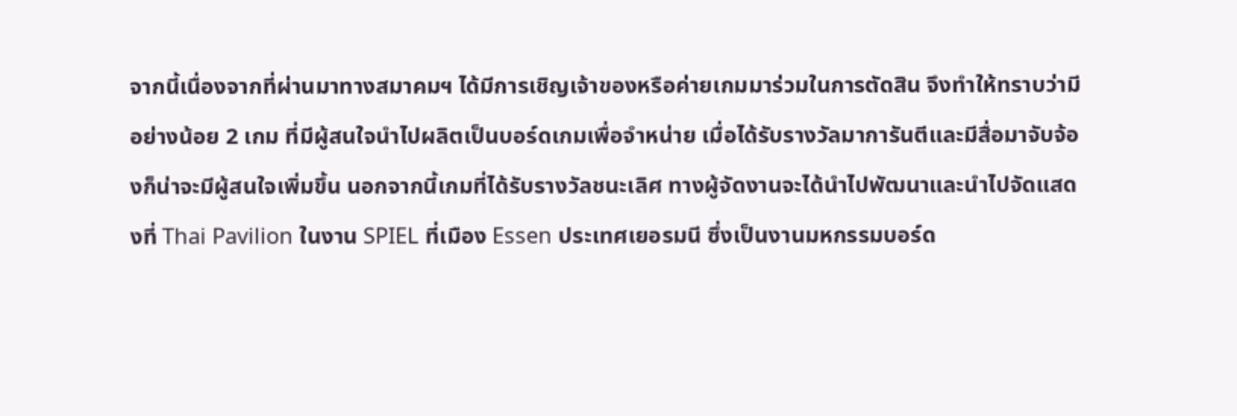จากนี้เนื่องจากที่ผ่านมาทางสมาคมฯ ได้มีการเชิญเจ้าของหรือค่ายเกมมาร่วมในการตัดสิน จึงทำให้ทราบว่ามีอย่างน้อย 2 เกม ที่มีผู้สนใจนำไปผลิตเป็นบอร์ดเกมเพื่อจำหน่าย เมื่อได้รับรางวัลมาการันตีและมีสื่อมาจับจ้องก็น่าจะมีผู้สนใจเพิ่มขึ้น นอกจากนี้เกมที่ได้รับรางวัลชนะเลิศ ทางผู้จัดงานจะได้นำไปพัฒนาและนำไปจัดแสดงที่ Thai Pavilion ในงาน SPIEL ที่เมือง Essen ประเทศเยอรมนี ซึ่งเป็นงานมหกรรมบอร์ด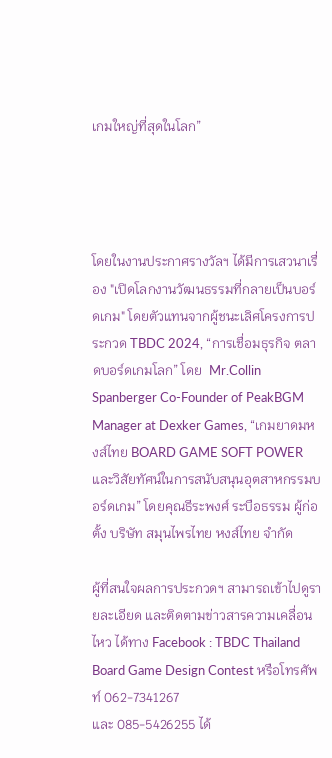เกมใหญ่ที่สุดในโลก”




โดยในงานประกาศรางวัลฯ ได้มีการเสวนาเรื่อง "เปิดโลกงานวัฒนธรรมที่กลายเป็นบอร์ดเกม" โดยตัวแทนจากผู้ชนะเลิศโครงการประกวด TBDC 2024, “การเชื่อมธุรกิจ ตลาดบอร์ดเกมโลก” โดย  Mr.Collin Spanberger Co-Founder of PeakBGM Manager at Dexker Games, “เกมยาดมหงส์ไทย BOARD GAME SOFT POWER และวิสัยทัศน์ในการสนับสนุนอุตสาหกรรมบอร์ดเกม” โดยคุณธีระพงศ์ ระบือธรรม ผู้ก่อตั้ง บริษัท สมุนไพรไทย หงส์ไทย จำกัด

ผู้ที่สนใจผลการประกวดฯ สามารถเข้าไปดูรายละเอียด และติดตามข่าวสารความเคลื่อนไหว ได้ทาง Facebook : TBDC Thailand Board Game Design Contest หรือโทรศัพท์ 062-7341267
และ 085-5426255 ได้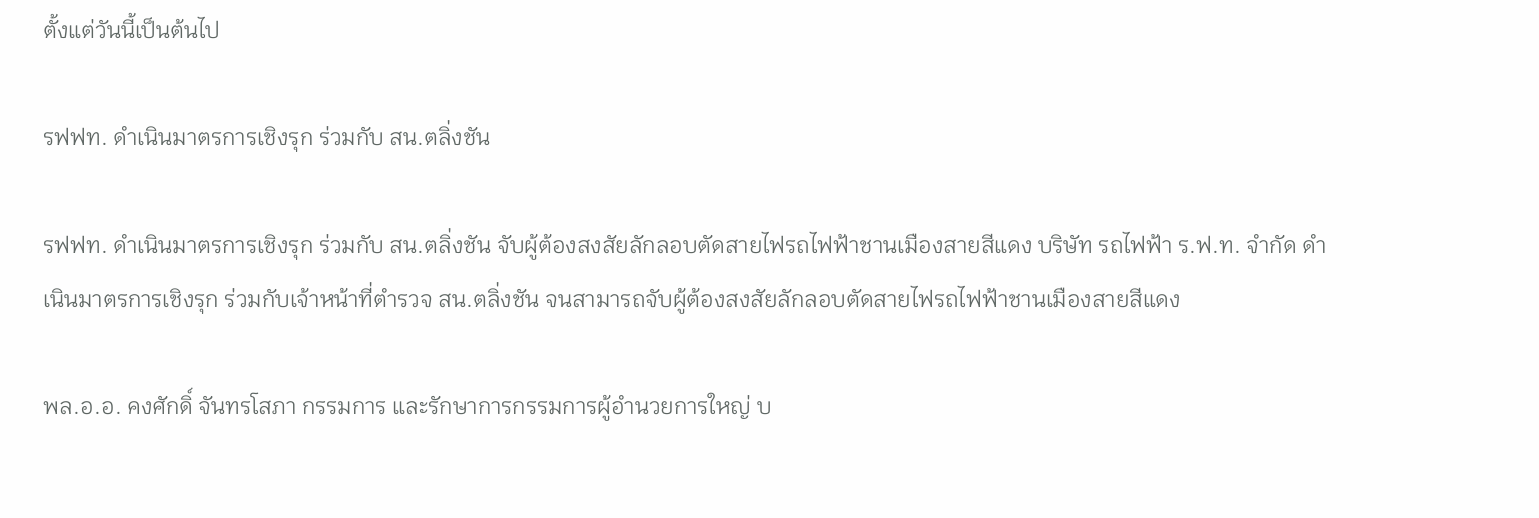ตั้งแต่วันนี้เป็นต้นไป

รฟฟท. ดำเนินมาตรการเชิงรุก ร่วมกับ สน.ตลิ่งชัน

รฟฟท. ดำเนินมาตรการเชิงรุก ร่วมกับ สน.ตลิ่งชัน จับผู้ต้องสงสัยลักลอบตัดสายไฟรถไฟฟ้าชานเมืองสายสีแดง บริษัท รถไฟฟ้า ร.ฟ.ท. จำกัด ดำเนินมาตรการเชิงรุก ร่วมกับเจ้าหน้าที่ตำรวจ สน.ตลิ่งชัน จนสามารถจับผู้ต้องสงสัยลักลอบตัดสายไฟรถไฟฟ้าชานเมืองสายสีแดง

พล.อ.อ. คงศักดิ์ จันทรโสภา กรรมการ และรักษาการกรรมการผู้อำนวยการใหญ่ บ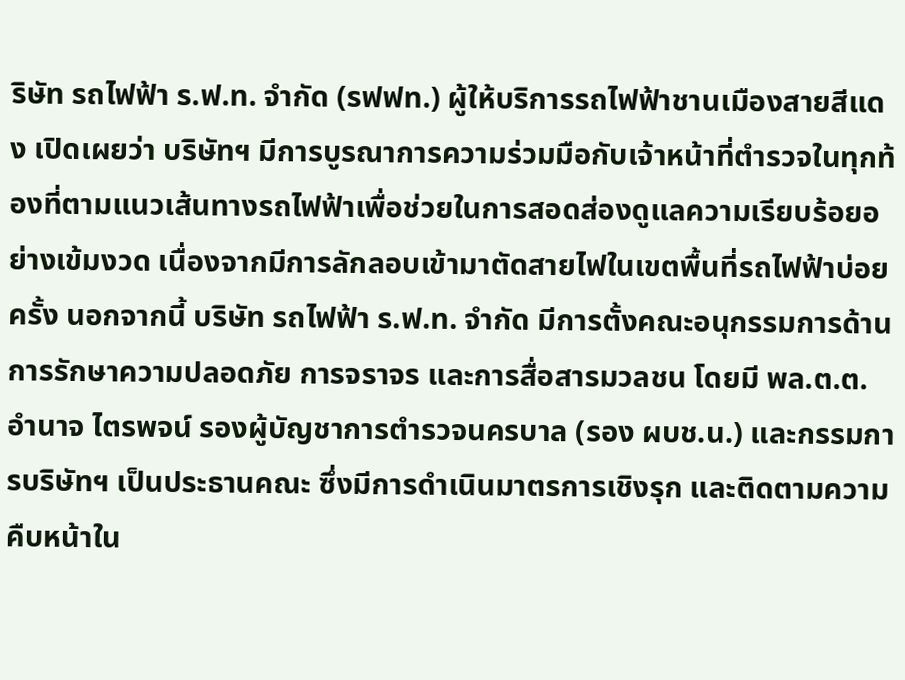ริษัท รถไฟฟ้า ร.ฟ.ท. จำกัด (รฟฟท.) ผู้ให้บริการรถไฟฟ้าชานเมืองสายสีแดง เปิดเผยว่า บริษัทฯ มีการบูรณาการความร่วมมือกับเจ้าหน้าที่ตำรวจในทุกท้องที่ตามแนวเส้นทางรถไฟฟ้าเพื่อช่วยในการสอดส่องดูแลความเรียบร้อยอย่างเข้มงวด เนื่องจากมีการลักลอบเข้ามาตัดสายไฟในเขตพื้นที่รถไฟฟ้าบ่อยครั้ง นอกจากนี้ บริษัท รถไฟฟ้า ร.ฟ.ท. จำกัด มีการตั้งคณะอนุกรรมการด้านการรักษาความปลอดภัย การจราจร และการสื่อสารมวลชน โดยมี พล.ต.ต. อำนาจ ไตรพจน์ รองผู้บัญชาการตำรวจนครบาล (รอง ผบช.น.) และกรรมการบริษัทฯ เป็นประธานคณะ ซึ่งมีการดำเนินมาตรการเชิงรุก และติดตามความคืบหน้าใน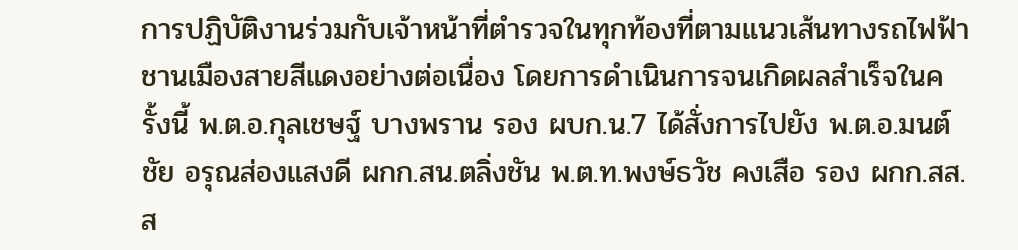การปฏิบัติงานร่วมกับเจ้าหน้าที่ตำรวจในทุกท้องที่ตามแนวเส้นทางรถไฟฟ้าชานเมืองสายสีแดงอย่างต่อเนื่อง โดยการดำเนินการจนเกิดผลสำเร็จในครั้งนี้ พ.ต.อ.กุลเชษฐ์ บางพราน รอง ผบก.น.7 ได้สั่งการไปยัง พ.ต.อ.มนต์ชัย อรุณส่องแสงดี ผกก.สน.ตลิ่งชัน พ.ต.ท.พงษ์ธวัช คงเสือ รอง ผกก.สส.ส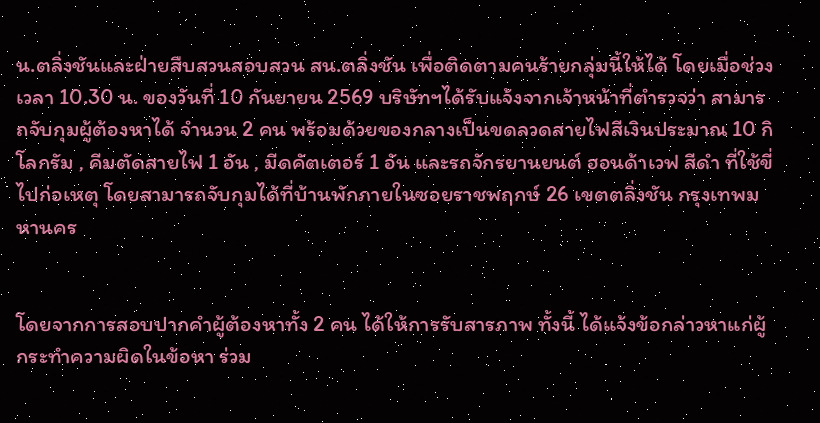น.ตลิ่งชันและฝ่ายสืบสวนสอบสวน สน.ตลิ่งชัน เพื่อติดตามคนร้ายกลุ่มนี้ให้ได้ โดยเมื่อช่วงเวลา 10.30 น. ของวันที่ 10 กันยายน 2569 บริษัทฯได้รับแจ้งจากเจ้าหน้าที่ตำรวจว่า สามารถจับกุมผู้ต้องหาได้ จำนวน 2 คน พร้อมด้วยของกลางเป็นขดลวดสายไฟสีเงินประมาณ 10 กิโลกรัม , คีมตัดสายไฟ 1 อัน , มีดคัตเตอร์ 1 อัน และรถจักรยานยนต์ ฮอนด้าเวฟ สีดำ ที่ใช้ขี่ไปก่อเหตุ โดยสามารถจับกุมได้ที่บ้านพักภายในซอยราชพฤกษ์ 26 เขตตลิ่งชัน กรุงเทพมหานคร


โดยจากการสอบปากคำผู้ต้องหาทั้ง 2 คน ได้ให้การรับสารภาพ ทั้งนี้ ได้แจ้งข้อกล่าวหาแก่ผู้กระทำความผิดในข้อหา ร่วม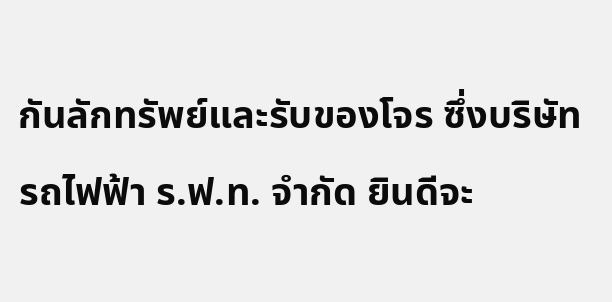กันลักทรัพย์และรับของโจร ซึ่งบริษัท รถไฟฟ้า ร.ฟ.ท. จำกัด ยินดีจะ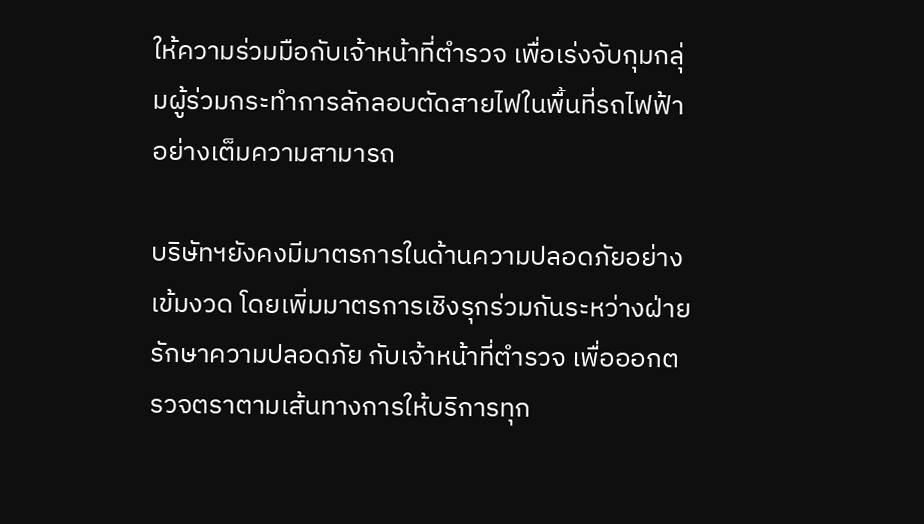ให้ความร่วมมือกับเจ้าหน้าที่ตำรวจ เพื่อเร่งจับกุมกลุ่มผู้ร่วมกระทำการลักลอบตัดสายไฟในพื้นที่รถไฟฟ้าอย่างเต็มความสามารถ

บริษัทฯยังคงมีมาตรการในด้านความปลอดภัยอย่างเข้มงวด โดยเพิ่มมาตรการเชิงรุกร่วมกันระหว่างฝ่ายรักษาความปลอดภัย กับเจ้าหน้าที่ตำรวจ เพื่อออกตรวจตราตามเส้นทางการให้บริการทุก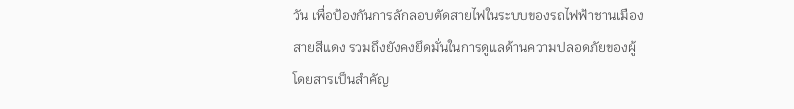วัน เพื่อป้องกันการลักลอบตัดสายไฟในระบบของรถไฟฟ้าชานเมืองสายสีแดง รวมถึงยังคงยึดมั่นในการดูแลด้านความปลอดภัยของผู้โดยสารเป็นสำคัญ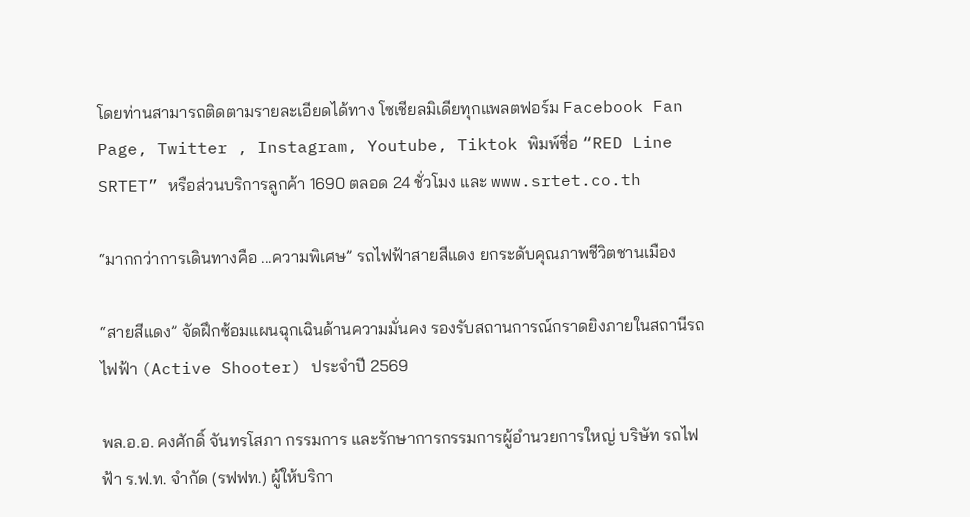โดยท่านสามารถติดตามรายละเอียดได้ทาง โซเชียลมิเดียทุกแพลตฟอร์ม Facebook Fan Page, Twitter , Instagram, Youtube, Tiktok พิมพ์ชื่อ “RED Line SRTET” หรือส่วนบริการลูกค้า 1690 ตลอด 24 ชั่วโมง และ www.srtet.co.th

“มากกว่าการเดินทางคือ ...ความพิเศษ” รถไฟฟ้าสายสีแดง ยกระดับคุณภาพชีวิตชานเมือง

“สายสีแดง” จัดฝึกซ้อมแผนฉุกเฉินด้านความมั่นคง รองรับสถานการณ์กราดยิงภายในสถานีรถไฟฟ้า (Active Shooter) ประจำปี 2569

พล.อ.อ. คงศักดิ์ จันทรโสภา กรรมการ และรักษาการกรรมการผู้อำนวยการใหญ่ บริษัท รถไฟฟ้า ร.ฟ.ท. จำกัด (รฟฟท.) ผู้ให้บริกา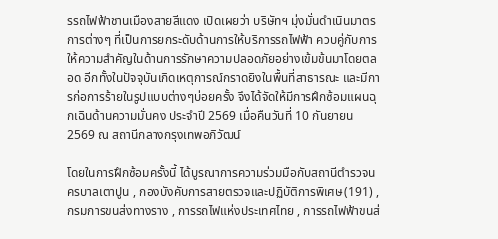รรถไฟฟ้าชานเมืองสายสีแดง เปิดเผยว่า บริษัทฯ มุ่งมั่นดำเนินมาตรการต่างๆ ที่เป็นการยกระดับด้านการให้บริการรถไฟฟ้า ควบคู่กับการให้ความสำคัญในด้านการรักษาความปลอดภัยอย่างเข้มข้นมาโดยตลอด อีกทั้งในปัจจุบันเกิดเหตุการณ์กราดยิงในพื้นที่สาธารณะ และมีการก่อการร้ายในรูปแบบต่างๆบ่อยครั้ง จึงได้จัดให้มีการฝึกซ้อมแผนฉุกเฉินด้านความมั่นคง ประจำปี 2569 เมื่อคืนวันที่ 10 กันยายน 2569 ณ สถานีกลางกรุงเทพอภิวัฒน์

โดยในการฝึกซ้อมครั้งนี้ ได้บูรณาการความร่วมมือกับสถานีตำรวจนครบาลเตาปูน , กองบังคับการสายตรวจและปฏิบัติการพิเศษ(191) , กรมการขนส่งทางราง , การรถไฟแห่งประเทศไทย , การรถไฟฟ้าขนส่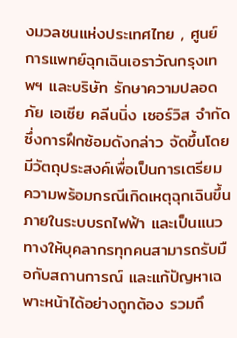งมวลชนแห่งประเทศไทย , ศูนย์การแพทย์ฉุกเฉินเอราวัณกรุงเทพฯ และบริษัท รักษาความปลอดภัย เอเซีย คลีนนิ่ง เซอร์วิส จำกัด ซึ่งการฝึกซ้อมดังกล่าว จัดขึ้นโดยมีวัตถุประสงค์เพื่อเป็นการเตรียมความพร้อมกรณีเกิดเหตุฉุกเฉินขึ้นภายในระบบรถไฟฟ้า และเป็นแนวทางให้บุคลากรทุกคนสามารถรับมือกับสถานการณ์ และแก้ปัญหาเฉพาะหน้าได้อย่างถูกต้อง รวมถึ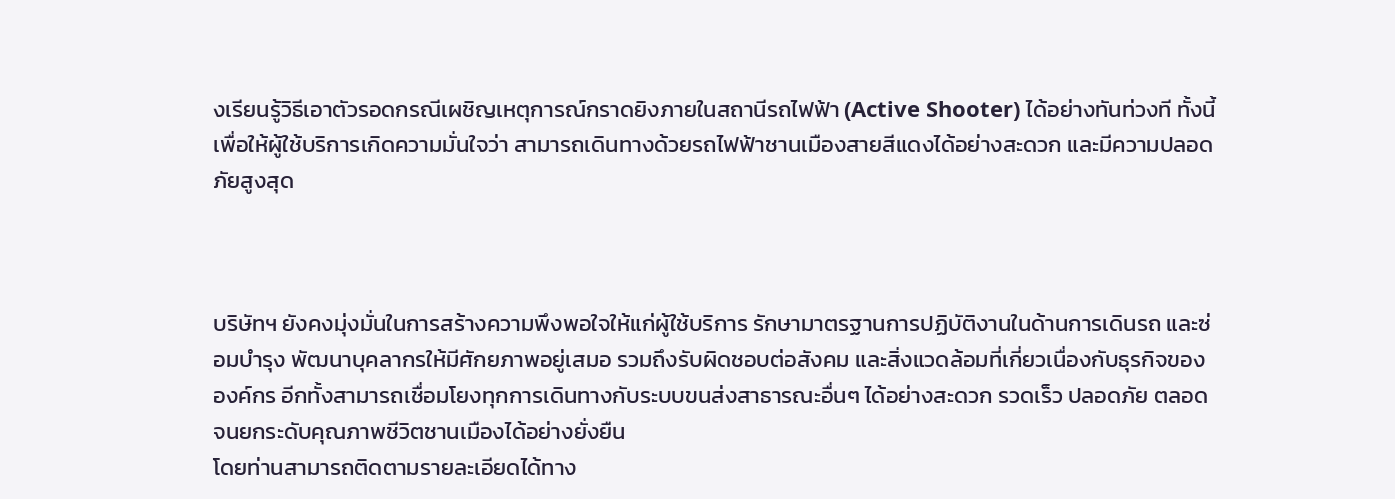งเรียนรู้วิธีเอาตัวรอดกรณีเผชิญเหตุการณ์กราดยิงภายในสถานีรถไฟฟ้า (Active Shooter) ได้อย่างทันท่วงที ทั้งนี้เพื่อให้ผู้ใช้บริการเกิดความมั่นใจว่า สามารถเดินทางด้วยรถไฟฟ้าชานเมืองสายสีแดงได้อย่างสะดวก และมีความปลอดภัยสูงสุด



บริษัทฯ ยังคงมุ่งมั่นในการสร้างความพึงพอใจให้แก่ผู้ใช้บริการ รักษามาตรฐานการปฏิบัติงานในด้านการเดินรถ และซ่อมบำรุง พัฒนาบุคลากรให้มีศักยภาพอยู่เสมอ รวมถึงรับผิดชอบต่อสังคม และสิ่งแวดล้อมที่เกี่ยวเนื่องกับธุรกิจขององค์กร อีกทั้งสามารถเชื่อมโยงทุกการเดินทางกับระบบขนส่งสาธารณะอื่นๆ ได้อย่างสะดวก รวดเร็ว ปลอดภัย ตลอดจนยกระดับคุณภาพชีวิตชานเมืองได้อย่างยั่งยืน
โดยท่านสามารถติดตามรายละเอียดได้ทาง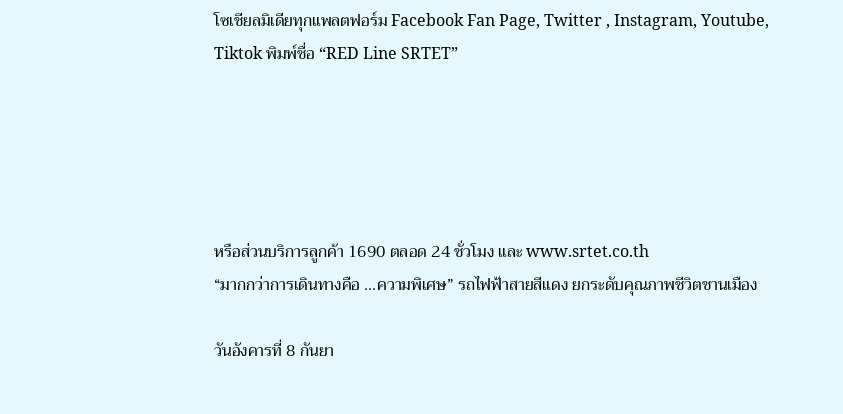โซเชียลมิเดียทุกแพลตฟอร์ม Facebook Fan Page, Twitter , Instagram, Youtube, Tiktok พิมพ์ชื่อ “RED Line SRTET”





หรือส่วนบริการลูกค้า 1690 ตลอด 24 ชั่วโมง และ www.srtet.co.th
“มากกว่าการเดินทางคือ ...ความพิเศษ” รถไฟฟ้าสายสีแดง ยกระดับคุณภาพชีวิตชานเมือง

วันอังคารที่ 8 กันยา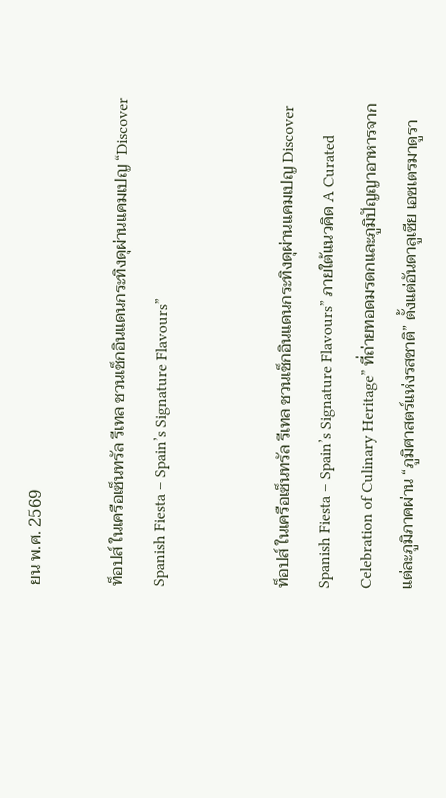ยน พ.ศ. 2569

ท็อปส์ ในเครือเซ็นทรัล รีเทล ชวนเช็กอินแดนกระทิงดุผ่านแคมเปญ “Discover Spanish Fiesta – Spain’s Signature Flavours”


ท็อปส์ ในเครือเซ็นทรัล รีเทล ชวนเช็กอินแดนกระทิงดุผ่านแคมเปญ Discover Spanish Fiesta – Spain’s Signature Flavours” ภายใต้แนวคิด A Curated Celebration of Culinary Heritage” ที่ถ่ายทอดมรดกและภูมิปัญญาอาหารจากแต่ละภูมิภาคผ่าน “ภูมิศาสตร์แห่งรสชาติ” ตั้งแต่อันดาลูเซีย เอซเตรมาดูรา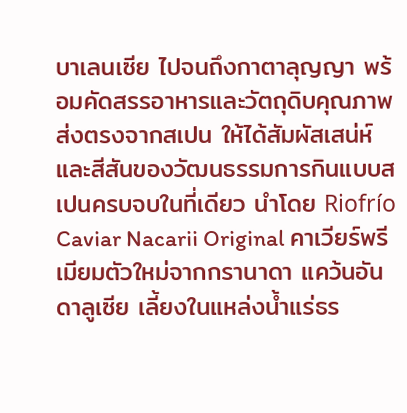บาเลนเซีย ไปจนถึงกาตาลุญญา พร้อมคัดสรรอาหารและวัตถุดิบคุณภาพส่งตรงจากสเปน ให้ได้สัมผัสเสน่ห์และสีสันของวัฒนธรรมการกินแบบสเปนครบจบในที่เดียว นำโดย Riofrío Caviar Nacarii Original คาเวียร์พรีเมียมตัวใหม่จากกรานาดา แคว้นอันดาลูเซีย เลี้ยงในแหล่งน้ำแร่ธร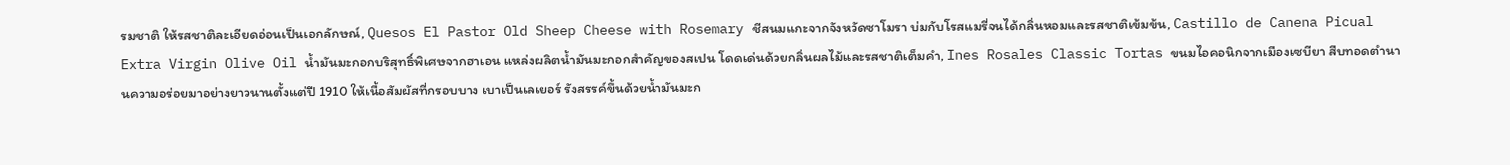รมชาติ ให้รสชาติละเอียดอ่อนเป็นเอกลักษณ์, Quesos El Pastor Old Sheep Cheese with Rosemary ชีสนมแกะจากจังหวัดซาโมรา บ่มกับโรสแมรี่จนได้กลิ่นหอมและรสชาติเข้มข้น, Castillo de Canena Picual Extra Virgin Olive Oil น้ำมันมะกอกบริสุทธิ์พิเศษจากฮาเอน แหล่งผลิตน้ำมันมะกอกสำคัญของสเปน โดดเด่นด้วยกลิ่นผลไม้และรสชาติเต็มคำ, Ines Rosales Classic Tortas ขนมไอคอนิกจากเมืองเซบียา สืบทอดตำนานความอร่อยมาอย่างยาวนานตั้งแต่ปี 1910 ให้เนื้อสัมผัสที่กรอบบาง เบาเป็นเลเยอร์ รังสรรค์ขึ้นด้วยน้ำมันมะก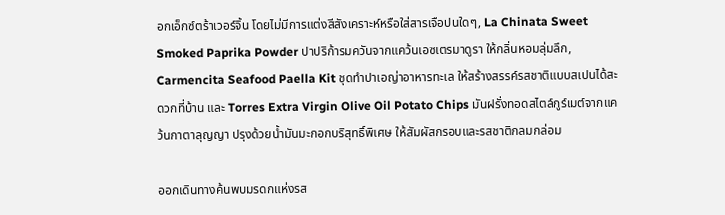อกเอ็กซ์ตร้าเวอร์จิ้น โดยไม่มีการแต่งสีสังเคราะห์หรือใส่สารเจือปนใดๆ, La Chinata Sweet Smoked Paprika Powder ปาปริก้ารมควันจากแคว้นเอซเตรมาดูรา ให้กลิ่นหอมลุ่มลึก, Carmencita Seafood Paella Kit ชุดทำปาเอญ่าอาหารทะเล ให้สร้างสรรค์รสชาติแบบสเปนได้สะดวกที่บ้าน และ Torres Extra Virgin Olive Oil Potato Chips มันฝรั่งทอดสไตล์กูร์เมต์จากแคว้นกาตาลุญญา ปรุงด้วยน้ำมันมะกอกบริสุทธิ์พิเศษ ให้สัมผัสกรอบและรสชาติกลมกล่อม

ออกเดินทางค้นพบมรดกแห่งรส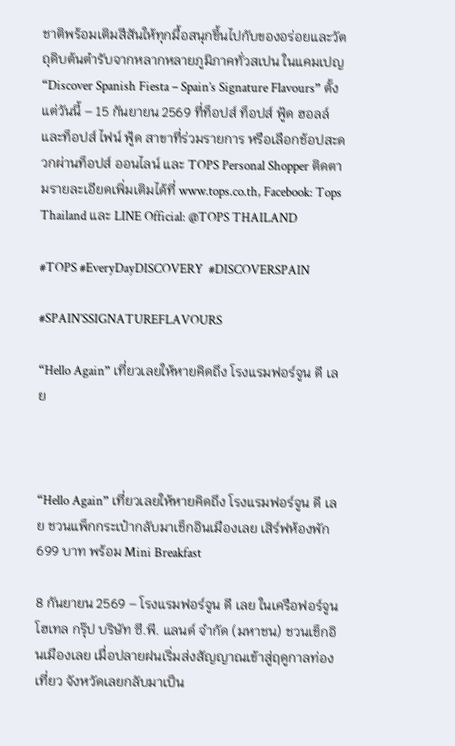ชาติพร้อมเติมสีสันให้ทุกมื้อสนุกขึ้นไปกับของอร่อยและวัตถุดิบต้นตำรับจากหลากหลายภูมิภาคทั่วสเปน ในแคมเปญ
“Discover Spanish Fiesta – Spain’s Signature Flavours” ตั้งแต่วันนี้ – 15 กันยายน 2569 ที่ท็อปส์ ท็อปส์ ฟู้ด ฮอลล์ และท็อปส์ ไฟน์ ฟู้ด สาขาที่ร่วมรายการ หรือเลือกช้อปสะดวกผ่านท็อปส์ ออนไลน์ และ TOPS Personal Shopper ติดตามรายละเอียดเพิ่มเติมได้ที่ www.tops.co.th, Facebook: Tops Thailand และ LINE Official: @TOPS THAILAND

#TOPS #EveryDayDISCOVERY  #DISCOVERSPAIN

#SPAIN’SSIGNATUREFLAVOURS

“Hello Again” เที่ยวเลยให้หายคิดถึง โรงแรมฟอร์จูน ดี เลย



“Hello Again” เที่ยวเลยให้หายคิดถึง โรงแรมฟอร์จูน ดี เลย ชวนแพ็กกระเป๋ากลับมาเช็กอินเมืองเลย เสิร์ฟห้องพัก 699 บาท พร้อม Mini Breakfast

8 กันยายน 2569 – โรงแรมฟอร์จูน ดี เลย ในเครือฟอร์จูน โฮเทล กรุ๊ป บริษัท ซี.พี. แลนด์ จำกัด (มหาชน) ชวนเช็กอินเมืองเลย เมื่อปลายฝนเริ่มส่งสัญญาณเข้าสู่ฤดูกาลท่องเที่ยว จังหวัดเลยกลับมาเป็น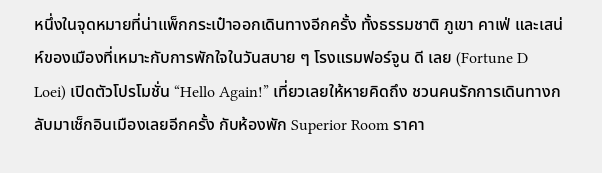หนึ่งในจุดหมายที่น่าแพ็กกระเป๋าออกเดินทางอีกครั้ง ทั้งธรรมชาติ ภูเขา คาเฟ่ และเสน่ห์ของเมืองที่เหมาะกับการพักใจในวันสบาย ๆ โรงแรมฟอร์จูน ดี เลย (Fortune D Loei) เปิดตัวโปรโมชั่น “Hello Again!” เที่ยวเลยให้หายคิดถึง ชวนคนรักการเดินทางกลับมาเช็กอินเมืองเลยอีกครั้ง กับห้องพัก Superior Room ราคา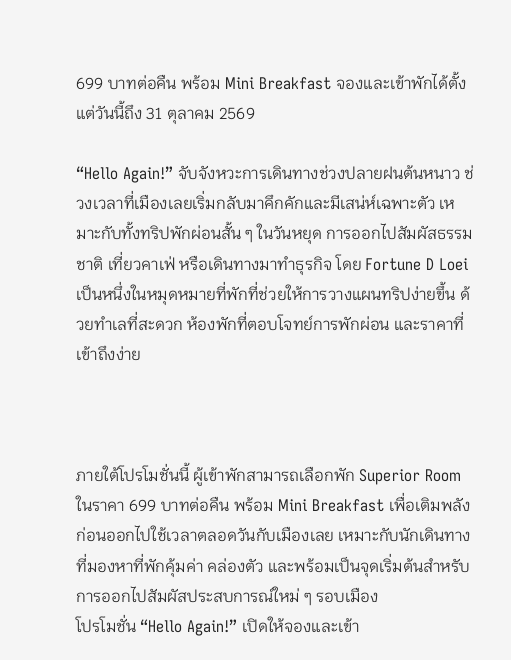699 บาทต่อคืน พร้อม Mini Breakfast จองและเข้าพักได้ตั้งแต่วันนี้ถึง 31 ตุลาคม 2569

“Hello Again!” จับจังหวะการเดินทางช่วงปลายฝนต้นหนาว ช่วงเวลาที่เมืองเลยเริ่มกลับมาคึกคักและมีเสน่ห์เฉพาะตัว เหมาะกับทั้งทริปพักผ่อนสั้น ๆ ในวันหยุด การออกไปสัมผัสธรรมชาติ เที่ยวคาเฟ่ หรือเดินทางมาทำธุรกิจ โดย Fortune D Loei เป็นหนึ่งในหมุดหมายที่พักที่ช่วยให้การวางแผนทริปง่ายขึ้น ด้วยทำเลที่สะดวก ห้องพักที่ตอบโจทย์การพักผ่อน และราคาที่เข้าถึงง่าย



ภายใต้โปรโมชั่นนี้ ผู้เข้าพักสามารถเลือกพัก Superior Room ในราคา 699 บาทต่อคืน พร้อม Mini Breakfast เพื่อเติมพลังก่อนออกไปใช้เวลาตลอดวันกับเมืองเลย เหมาะกับนักเดินทางที่มองหาที่พักคุ้มค่า คล่องตัว และพร้อมเป็นจุดเริ่มต้นสำหรับการออกไปสัมผัสประสบการณ์ใหม่ ๆ รอบเมือง
โปรโมชั่น “Hello Again!” เปิดให้จองและเข้า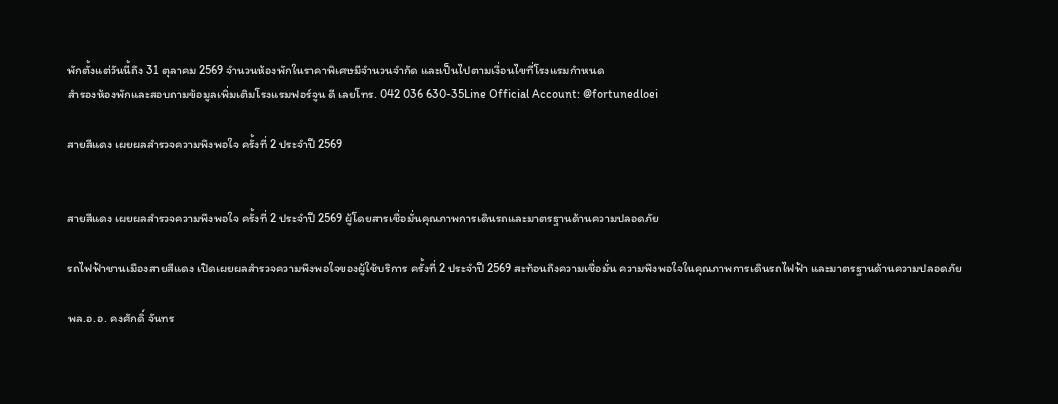พักตั้งแต่วันนี้ถึง 31 ตุลาคม 2569 จำนวนห้องพักในราคาพิเศษมีจำนวนจำกัด และเป็นไปตามเงื่อนไขที่โรงแรมกำหนด
สำรองห้องพักและสอบถามข้อมูลเพิ่มเติมโรงแรมฟอร์จูน ดี เลยโทร. 042 036 630-35Line Official Account: @fortunedloei

สายสีแดง เผยผลสำรวจความพึงพอใจ ครั้งที่ 2 ประจำปี 2569


สายสีแดง เผยผลสำรวจความพึงพอใจ ครั้งที่ 2 ประจำปี 2569 ผู้โดยสารเชื่อมั่นคุณภาพการเดินรถและมาตรฐานด้านความปลอดภัย

รถไฟฟ้าชานเมืองสายสีแดง เปิดเผยผลสำรวจความพึงพอใจของผู้ใช้บริการ ครั้งที่ 2 ประจำปี 2569 สะท้อนถึงความเชื่อมั่น ความพึงพอใจในคุณภาพการเดินรถไฟฟ้า และมาตรฐานด้านความปลอดภัย

พล.อ.อ. คงศักดิ์ จันทร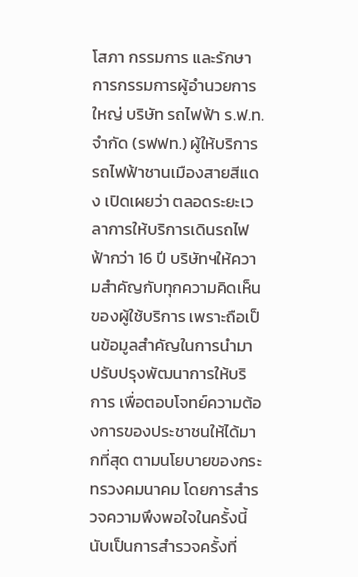โสภา กรรมการ และรักษาการกรรมการผู้อำนวยการใหญ่ บริษัท รถไฟฟ้า ร.ฟ.ท. จำกัด (รฟฟท.) ผู้ให้บริการรถไฟฟ้าชานเมืองสายสีแดง เปิดเผยว่า ตลอดระยะเวลาการให้บริการเดินรถไฟฟ้ากว่า 16 ปี บริษัทฯให้ความสำคัญกับทุกความคิดเห็นของผู้ใช้บริการ เพราะถือเป็นข้อมูลสำคัญในการนำมาปรับปรุงพัฒนาการให้บริการ เพื่อตอบโจทย์ความต้องการของประชาชนให้ได้มากที่สุด ตามนโยบายของกระทรวงคมนาคม โดยการสำรวจความพึงพอใจในครั้งนี้ นับเป็นการสำรวจครั้งที่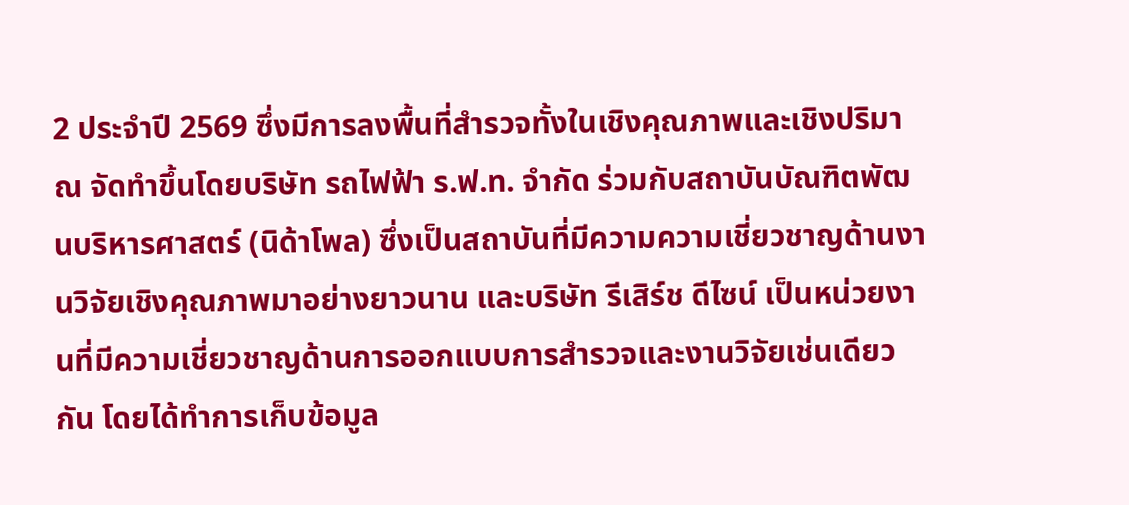2 ประจำปี 2569 ซึ่งมีการลงพื้นที่สำรวจทั้งในเชิงคุณภาพและเชิงปริมาณ จัดทำขึ้นโดยบริษัท รถไฟฟ้า ร.ฟ.ท. จำกัด ร่วมกับสถาบันบัณฑิตพัฒนบริหารศาสตร์ (นิด้าโพล) ซึ่งเป็นสถาบันที่มีความความเชี่ยวชาญด้านงานวิจัยเชิงคุณภาพมาอย่างยาวนาน และบริษัท รีเสิร์ช ดีไซน์ เป็นหน่วยงานที่มีความเชี่ยวชาญด้านการออกแบบการสำรวจและงานวิจัยเช่นเดียวกัน โดยได้ทำการเก็บข้อมูล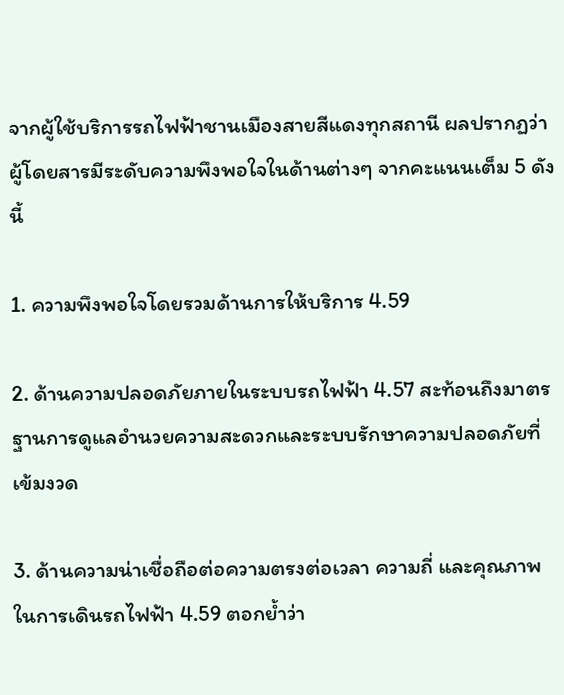จากผู้ใช้บริการรถไฟฟ้าชานเมืองสายสีแดงทุกสถานี ผลปรากฏว่า ผู้โดยสารมีระดับความพึงพอใจในด้านต่างๆ จากคะแนนเต็ม 5 ดังนี้

1. ความพึงพอใจโดยรวมด้านการให้บริการ 4.59

2. ด้านความปลอดภัยภายในระบบรถไฟฟ้า 4.57 สะท้อนถึงมาตรฐานการดูแลอำนวยความสะดวกและระบบรักษาความปลอดภัยที่เข้มงวด

3. ด้านความน่าเชื่อถือต่อความตรงต่อเวลา ความถี่ และคุณภาพในการเดินรถไฟฟ้า 4.59 ตอกย้ำว่า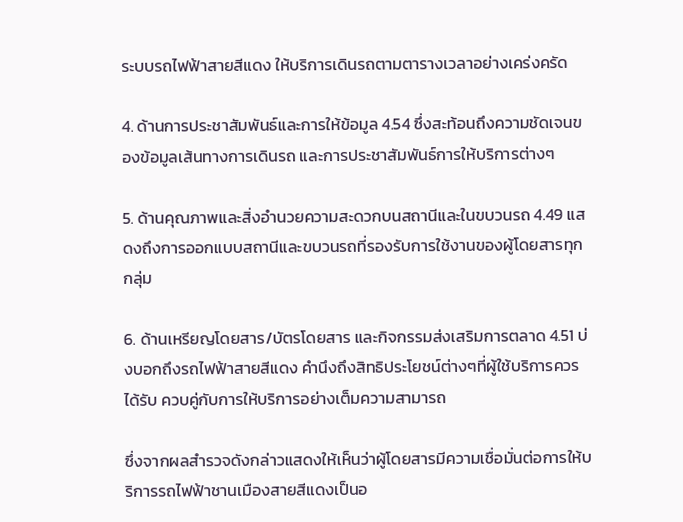ระบบรถไฟฟ้าสายสีแดง ให้บริการเดินรถตามตารางเวลาอย่างเคร่งครัด

4. ด้านการประชาสัมพันธ์และการให้ข้อมูล 4.54 ซึ่งสะท้อนถึงความชัดเจนของข้อมูลเส้นทางการเดินรถ และการประชาสัมพันธ์การให้บริการต่างๆ

5. ด้านคุณภาพและสิ่งอำนวยความสะดวกบนสถานีและในขบวนรถ 4.49 แสดงถึงการออกแบบสถานีและขบวนรถที่รองรับการใช้งานของผู้โดยสารทุกกลุ่ม

6. ด้านเหรียญโดยสาร/บัตรโดยสาร และกิจกรรมส่งเสริมการตลาด 4.51 บ่งบอกถึงรถไฟฟ้าสายสีแดง คำนึงถึงสิทธิประโยชน์ต่างๆที่ผู้ใช้บริการควรได้รับ ควบคู่กับการให้บริการอย่างเต็มความสามารถ

ซึ่งจากผลสำรวจดังกล่าวแสดงให้เห็นว่าผู้โดยสารมีความเชื่อมั่นต่อการให้บริการรถไฟฟ้าชานเมืองสายสีแดงเป็นอ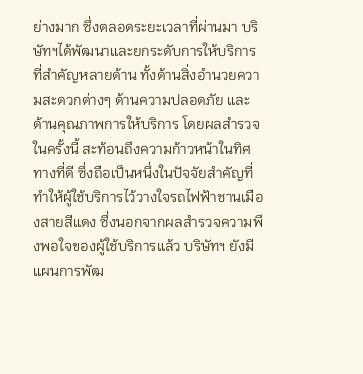ย่างมาก ซึ่งตลอดระยะเวลาที่ผ่านมา บริษัทฯได้พัฒนาและยกระดับการให้บริการที่สำคัญหลายด้าน ทั้งด้านสิ่งอำนวยความสะดวกต่างๆ ด้านความปลอดภัย และด้านคุณภาพการให้บริการ โดยผลสำรวจในครั้งนี้ สะท้อนถึงความก้าวหน้าในทิศทางที่ดี ซึ่งถือเป็นหนึ่งในปัจจัยสำคัญที่ทำให้ผู้ใช้บริการไว้วางใจรถไฟฟ้าชานเมืองสายสีแดง ซึ่งนอกจากผลสำรวจความพึงพอใจของผู้ใช้บริการแล้ว บริษัทฯ ยังมีแผนการพัฒ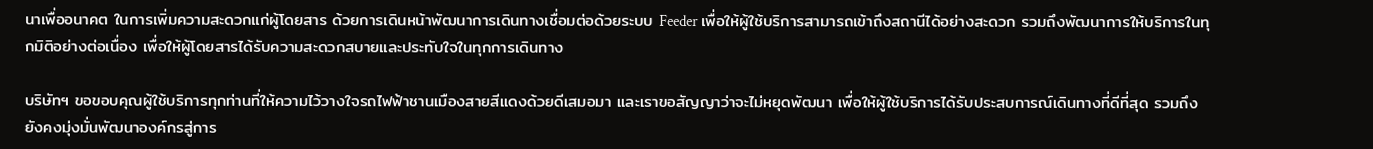นาเพื่ออนาคต ในการเพิ่มความสะดวกแก่ผู้โดยสาร ด้วยการเดินหน้าพัฒนาการเดินทางเชื่อมต่อด้วยระบบ Feeder เพื่อให้ผู้ใช้บริการสามารถเข้าถึงสถานีได้อย่างสะดวก รวมถึงพัฒนาการให้บริการในทุกมิติอย่างต่อเนื่อง เพื่อให้ผู้โดยสารได้รับความสะดวกสบายและประทับใจในทุกการเดินทาง

บริษัทฯ ขอขอบคุณผู้ใช้บริการทุกท่านที่ให้ความไว้วางใจรถไฟฟ้าชานเมืองสายสีแดงด้วยดีเสมอมา และเราขอสัญญาว่าจะไม่หยุดพัฒนา เพื่อให้ผู้ใช้บริการได้รับประสบการณ์เดินทางที่ดีที่สุด รวมถึงยังคงมุ่งมั่นพัฒนาองค์กรสู่การ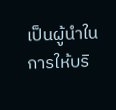เป็นผู้นำในการให้บริ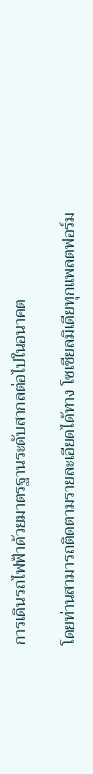การเดินรถไฟฟ้าด้วยมาตรฐานระดับสากลต่อไปในอนาคต

โดยท่านสามารถติดตามรายละเอียดได้ทาง โซเชียลมิเดียทุกแพลตฟอร์ม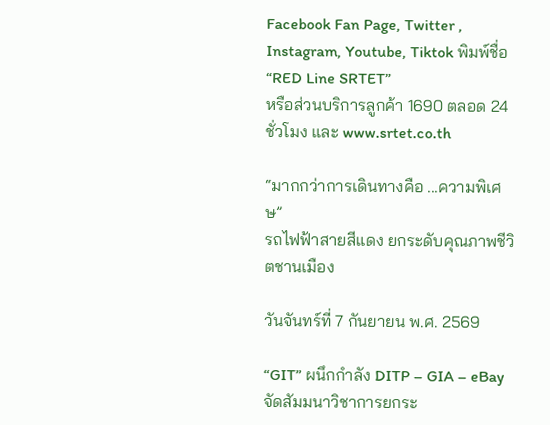Facebook Fan Page, Twitter , Instagram, Youtube, Tiktok พิมพ์ชื่อ “RED Line SRTET”
หรือส่วนบริการลูกค้า 1690 ตลอด 24 ชั่วโมง และ www.srtet.co.th

“มากกว่าการเดินทางคือ ...ความพิเศษ”
รถไฟฟ้าสายสีแดง ยกระดับคุณภาพชีวิตชานเมือง

วันจันทร์ที่ 7 กันยายน พ.ศ. 2569

“GIT” ผนึกกำลัง DITP – GIA – eBay จัดสัมมนาวิชาการยกระ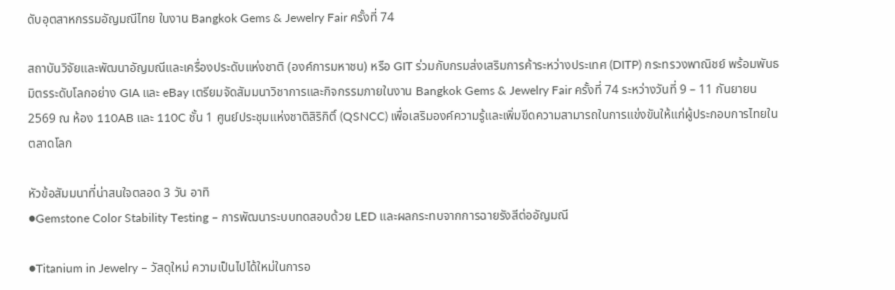ดับอุตสาหกรรมอัญมณีไทย ในงาน Bangkok Gems & Jewelry Fair ครั้งที่ 74

สถาบันวิจัยและพัฒนาอัญมณีและเครื่องประดับแห่งชาติ (องค์การมหาชน) หรือ GIT ร่วมกับกรมส่งเสริมการค้าระหว่างประเทศ (DITP) กระทรวงพาณิชย์ พร้อมพันธมิตรระดับโลกอย่าง GIA และ eBay เตรียมจัดสัมมนาวิชาการและกิจกรรมภายในงาน Bangkok Gems & Jewelry Fair ครั้งที่ 74 ระหว่างวันที่ 9 – 11 กันยายน 2569 ณ ห้อง 110AB และ 110C ชั้น 1 ศูนย์ประชุมแห่งชาติสิริกิติ์ (QSNCC) เพื่อเสริมองค์ความรู้และเพิ่มขีดความสามารถในการแข่งขันให้แก่ผู้ประกอบการไทยในตลาดโลก

หัวข้อสัมมนาที่น่าสนใจตลอด 3 วัน อาทิ
●Gemstone Color Stability Testing – การพัฒนาระบบทดสอบด้วย LED และผลกระทบจากการฉายรังสีต่ออัญมณี

●Titanium in Jewelry – วัสดุใหม่ ความเป็นไปได้ใหม่ในการอ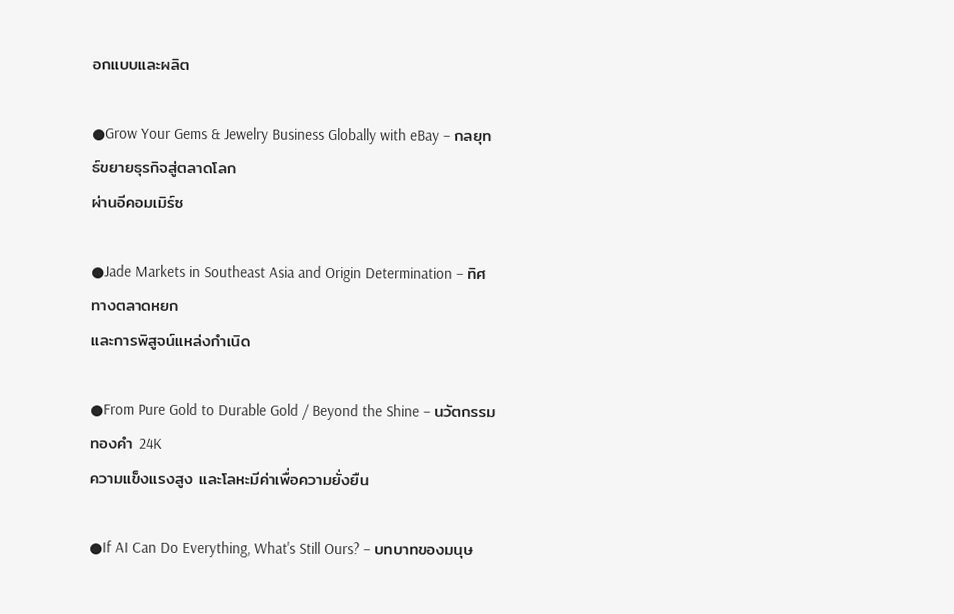อกแบบและผลิต

●Grow Your Gems & Jewelry Business Globally with eBay – กลยุทธ์ขยายธุรกิจสู่ตลาดโลก
ผ่านอีคอมเมิร์ซ

●Jade Markets in Southeast Asia and Origin Determination – ทิศทางตลาดหยก
และการพิสูจน์แหล่งกำเนิด

●From Pure Gold to Durable Gold / Beyond the Shine – นวัตกรรมทองคำ 24K
ความแข็งแรงสูง และโลหะมีค่าเพื่อความยั่งยืน

●If AI Can Do Everything, What's Still Ours? – บทบาทของมนุษ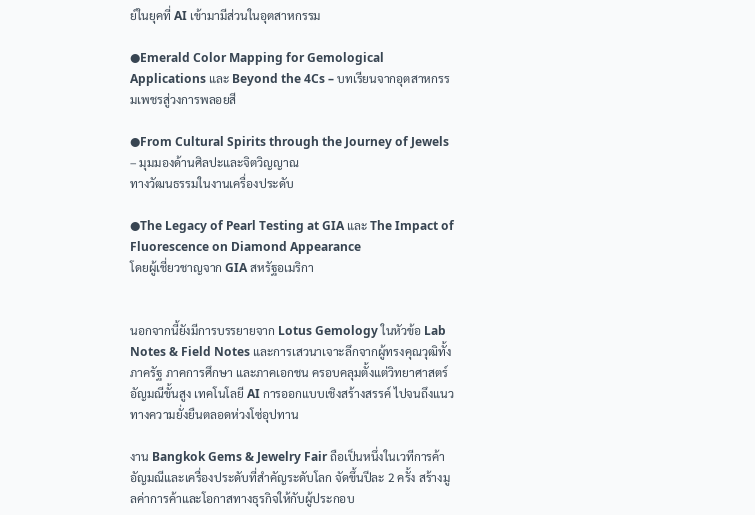ย์ในยุคที่ AI เข้ามามีส่วนในอุตสาหกรรม

●Emerald Color Mapping for Gemological Applications และ Beyond the 4Cs – บทเรียนจากอุตสาหกรรมเพชรสู่วงการพลอยสี

●From Cultural Spirits through the Journey of Jewels – มุมมองด้านศิลปะและจิตวิญญาณ
ทางวัฒนธรรมในงานเครื่องประดับ

●The Legacy of Pearl Testing at GIA และ The Impact of Fluorescence on Diamond Appearance
โดยผู้เชี่ยวชาญจาก GIA สหรัฐอเมริกา


นอกจากนี้ยังมีการบรรยายจาก Lotus Gemology ในหัวข้อ Lab Notes & Field Notes และการเสวนาเจาะลึกจากผู้ทรงคุณวุฒิทั้งภาครัฐ ภาคการศึกษา และภาคเอกชน ครอบคลุมตั้งแต่วิทยาศาสตร์อัญมณีขั้นสูง เทคโนโลยี AI การออกแบบเชิงสร้างสรรค์ ไปจนถึงแนวทางความยั่งยืนตลอดห่วงโซ่อุปทาน

งาน Bangkok Gems & Jewelry Fair ถือเป็นหนึ่งในเวทีการค้าอัญมณีและเครื่องประดับที่สำคัญระดับโลก จัดขึ้นปีละ 2 ครั้ง สร้างมูลค่าการค้าและโอกาสทางธุรกิจให้กับผู้ประกอบ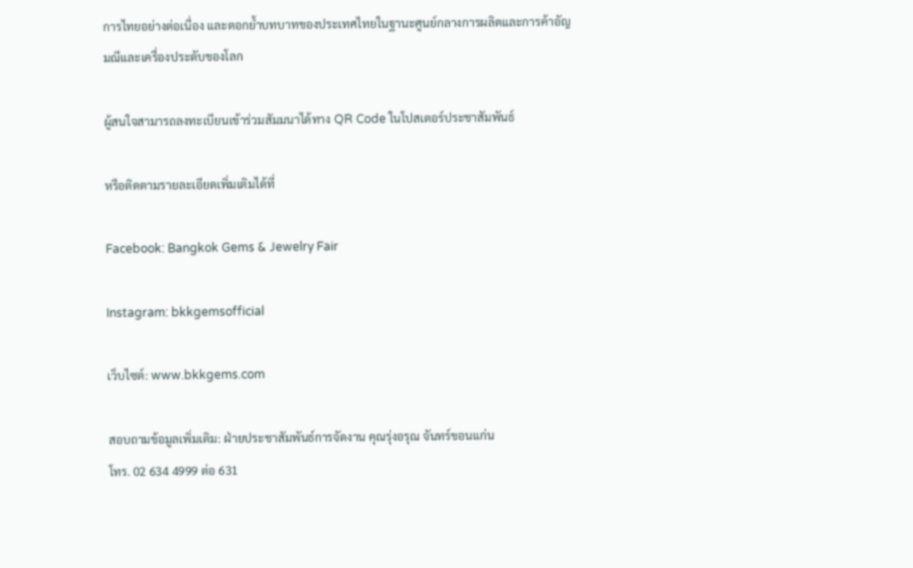การไทยอย่างต่อเนื่อง และตอกย้ำบทบาทของประเทศไทยในฐานะศูนย์กลางการผลิตและการค้าอัญมณีและเครื่องประดับของโลก

ผู้สนใจสามารถลงทะเบียนเข้าร่วมสัมมนาได้ทาง QR Code ในโปสเตอร์ประชาสัมพันธ์

หรือติดตามรายละเอียดเพิ่มเติมได้ที่

Facebook: Bangkok Gems & Jewelry Fair

Instagram: bkkgemsofficial

เว็บไซต์: www.bkkgems.com

สอบถามข้อมูลเพิ่มเติม: ฝ่ายประชาสัมพันธ์การจัดงาน คุณรุ่งอรุณ จันทร์ขอนแก่น
โทร. 02 634 4999 ต่อ 631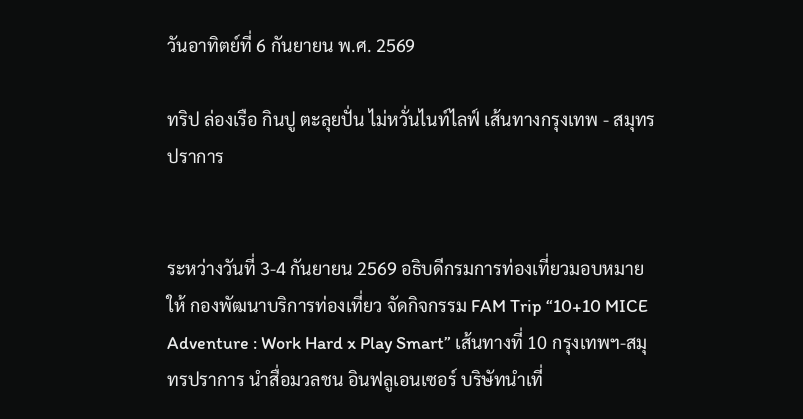วันอาทิตย์ที่ 6 กันยายน พ.ศ. 2569

ทริป ล่องเรือ กินปู ตะลุยปั่น ไม่หวั่นไนท์ไลฟ์ เส้นทางกรุงเทพ - สมุทรปราการ


ระหว่างวันที่ 3-4 กันยายน 2569 อธิบดีกรมการท่องเที่ยวมอบหมายให้ กองพัฒนาบริการท่องเที่ยว จัดกิจกรรม FAM Trip “10+10 MICE Adventure : Work Hard x Play Smart” เส้นทางที่ 10 กรุงเทพฯ-สมุทรปราการ นำสื่อมวลชน อินฟลูเอนเซอร์ บริษัทนำเที่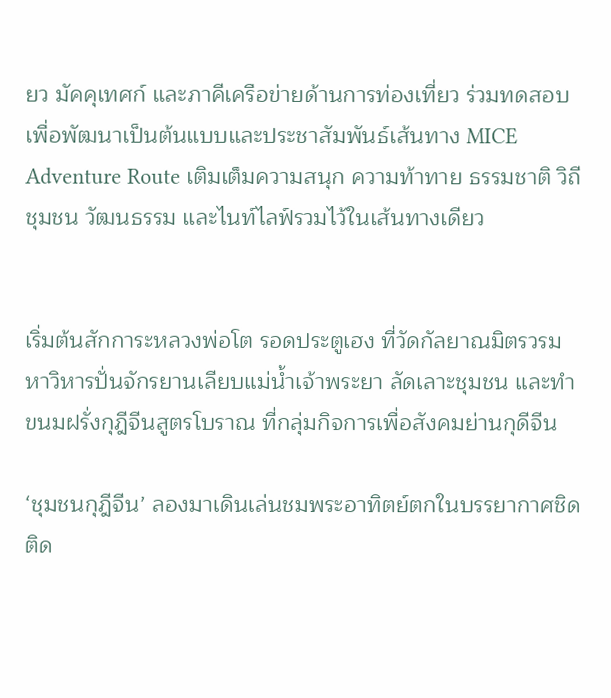ยว มัคคุเทศก์ และภาคีเครือข่ายด้านการท่องเที่ยว ร่วมทดสอบเพื่อพัฒนาเป็นต้นแบบและประชาสัมพันธ์เส้นทาง MICE Adventure Route เติมเต็มความสนุก ความท้าทาย ธรรมชาติ วิถีชุมชน วัฒนธรรม และไนท์ไลฟ์รวมไว้ในเส้นทางเดียว


เริ่มต้นสักการะหลวงพ่อโต รอดประตูเฮง ที่วัดกัลยาณมิตรวรมหาวิหารปั่นจักรยานเลียบแม่น้ำเจ้าพระยา ลัดเลาะชุมชน และทำขนมฝรั่งกุฎีจีนสูตรโบราณ ที่กลุ่มกิจการเพื่อสังคมย่านกุดีจีน

‘ชุมชนกุฎีจีน’ ลองมาเดินเล่นชมพระอาทิตย์ตกในบรรยากาศชิดติด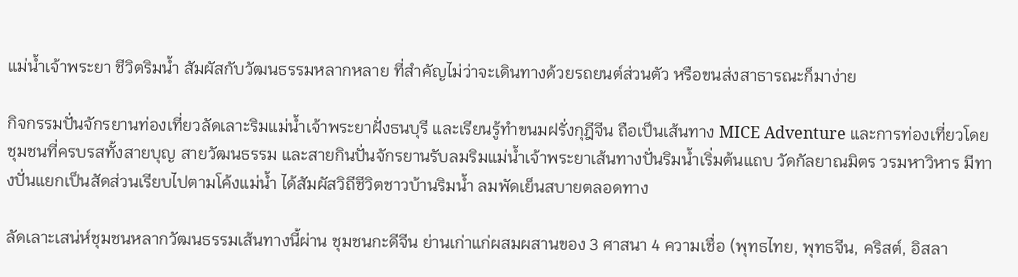แม่น้ำเจ้าพระยา ชีวิตริมน้ำ สัมผัสกับวัฒนธรรมหลากหลาย ที่สำคัญไม่ว่าจะเดินทางด้วยรถยนต์ส่วนตัว หรือขนส่งสาธารณะก็มาง่าย

กิจกรรมปั่นจักรยานท่องเที่ยวลัดเลาะริมแม่น้ำเจ้าพระยาฝั่งธนบุรี และเรียนรู้ทำขนมฝรั่งกุฎีจีน ถือเป็นเส้นทาง MICE Adventure และการท่องเที่ยวโดยชุมชนที่ครบรสทั้งสายบุญ สายวัฒนธรรม และสายกินปั่นจักรยานรับลมริมแม่น้ำเจ้าพระยาเส้นทางปั่นริมน้ำเริ่มต้นแถบ วัดกัลยาณมิตร วรมหาวิหาร มีทางปั่นแยกเป็นสัดส่วนเรียบไปตามโค้งแม่น้ำ ได้สัมผัสวิถีชีวิตชาวบ้านริมน้ำ ลมพัดเย็นสบายตลอดทาง

ลัดเลาะเสน่ห์ชุมชนหลากวัฒนธรรมเส้นทางนี้ผ่าน ชุมชนกะดีจีน ย่านเก่าแก่ผสมผสานของ 3 ศาสนา 4 ความเชื่อ (พุทธไทย, พุทธจีน, คริสต์, อิสลา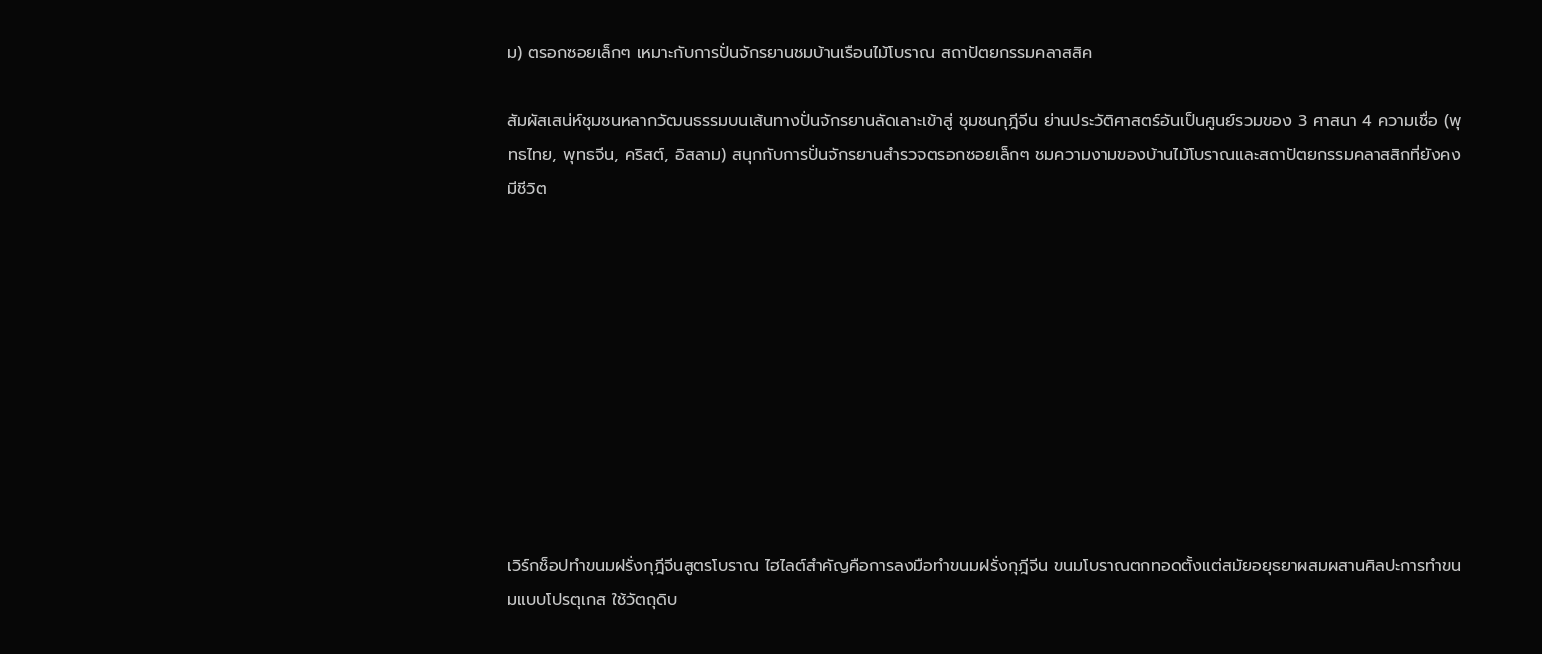ม) ตรอกซอยเล็กๆ เหมาะกับการปั่นจักรยานชมบ้านเรือนไม้โบราณ สถาปัตยกรรมคลาสสิค

สัมผัสเสน่ห์ชุมชนหลากวัฒนธรรมบนเส้นทางปั่นจักรยานลัดเลาะเข้าสู่ ชุมชนกุฎีจีน ย่านประวัติศาสตร์อันเป็นศูนย์รวมของ 3 ศาสนา 4 ความเชื่อ (พุทธไทย, พุทธจีน, คริสต์, อิสลาม) สนุกกับการปั่นจักรยานสำรวจตรอกซอยเล็กๆ ชมความงามของบ้านไม้โบราณและสถาปัตยกรรมคลาสสิกที่ยังคงมีชีวิต










เวิร์กช็อปทำขนมฝรั่งกุฎีจีนสูตรโบราณ ไฮไลต์สำคัญคือการลงมือทำขนมฝรั่งกุฎีจีน ขนมโบราณตกทอดตั้งแต่สมัยอยุธยาผสมผสานศิลปะการทำขนมแบบโปรตุเกส ใช้วัตถุดิบ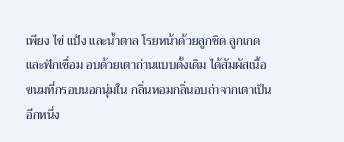เพียง ไข่ แป้ง และน้ำตาล โรยหน้าด้วยลูกชิด ลูกเกด และฟักเชื่อม อบด้วยเตาถ่านแบบดั้งเดิม ได้สัมผัสเนื้อขนมที่กรอบนอกนุ่มใน กลิ่นหอมกลิ่นอบถ่าจากเตาเป็นอีกหนึ่ง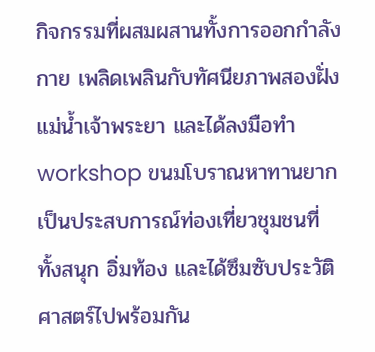กิจกรรมที่ผสมผสานทั้งการออกกำลังกาย เพลิดเพลินกับทัศนียภาพสองฝั่งแม่น้ำเจ้าพระยา และได้ลงมือทำ workshop ขนมโบราณหาทานยาก เป็นประสบการณ์ท่องเที่ยวชุมชนที่ทั้งสนุก อิ่มท้อง และได้ซึมซับประวัติศาสตร์ไปพร้อมกัน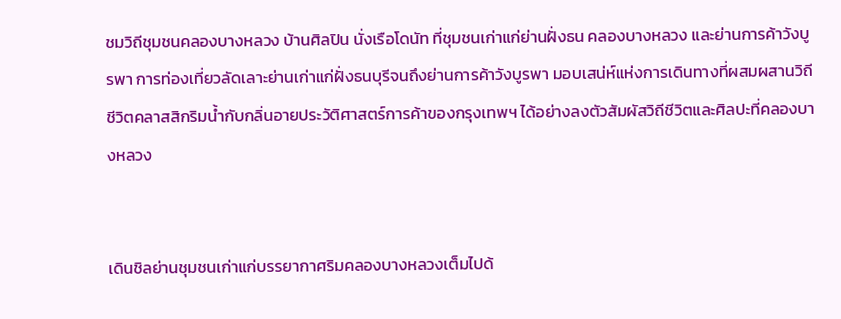ชมวิถีชุมชนคลองบางหลวง บ้านศิลปิน นั่งเรือโดนัท ที่ชุมชนเก่าแก่ย่านฝั่งธน คลองบางหลวง และย่านการค้าวังบูรพา การท่องเที่ยวลัดเลาะย่านเก่าแก่ฝั่งธนบุรีจนถึงย่านการค้าวังบูรพา มอบเสน่ห์แห่งการเดินทางที่ผสมผสานวิถีชีวิตคลาสสิกริมน้ำกับกลิ่นอายประวัติศาสตร์การค้าของกรุงเทพฯ ได้อย่างลงตัวสัมผัสวิถีชีวิตและศิลปะที่คลองบางหลวง


เดินชิลย่านชุมชนเก่าแก่บรรยากาศริมคลองบางหลวงเต็มไปด้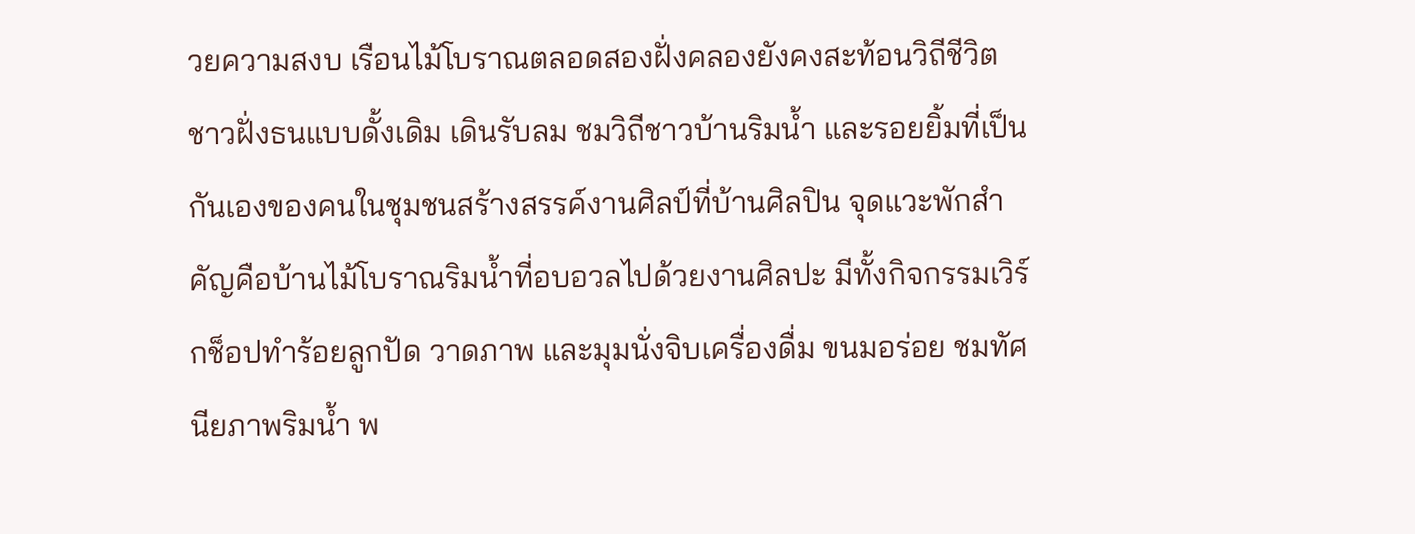วยความสงบ เรือนไม้โบราณตลอดสองฝั่งคลองยังคงสะท้อนวิถีชีวิตชาวฝั่งธนแบบดั้งเดิม เดินรับลม ชมวิถีชาวบ้านริมน้ำ และรอยยิ้มที่เป็นกันเองของคนในชุมชนสร้างสรรค์งานศิลป์ที่บ้านศิลปิน จุดแวะพักสำคัญคือบ้านไม้โบราณริมน้ำที่อบอวลไปด้วยงานศิลปะ มีทั้งกิจกรรมเวิร์กช็อปทำร้อยลูกปัด วาดภาพ และมุมนั่งจิบเครื่องดื่ม ขนมอร่อย ชมทัศนียภาพริมน้ำ พ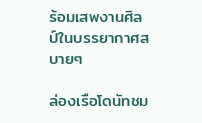ร้อมเสพงานศิลป์ในบรรยากาศสบายๆ

ล่องเรือโดนัทชม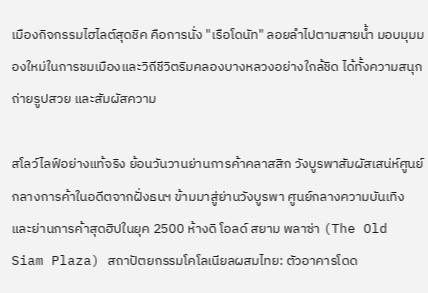เมืองกิจกรรมไฮไลต์สุดชิค คือการนั่ง "เรือโดนัท" ลอยลำไปตามสายน้ำ มอบมุมมองใหม่ในการชมเมืองและวิถีชีวิตริมคลองบางหลวงอย่างใกล้ชิด ได้ทั้งความสนุก ถ่ายรูปสวย และสัมผัสความ

สโลว์ไลฟ์อย่างแท้จริง ย้อนวันวานย่านการค้าคลาสสิก วังบูรพาสัมผัสเสน่ห์ศูนย์กลางการค้าในอดีตจากฝั่งธนฯ ข้ามมาสู่ย่านวังบูรพา ศูนย์กลางความบันเทิงและย่านการค้าสุดฮิปในยุค 2500 ห้างดิ โอลด์ สยาม พลาซ่า (The Old Siam Plaza) สถาปัตยกรรมโคโลเนียลผสมไทย: ตัวอาคารโดด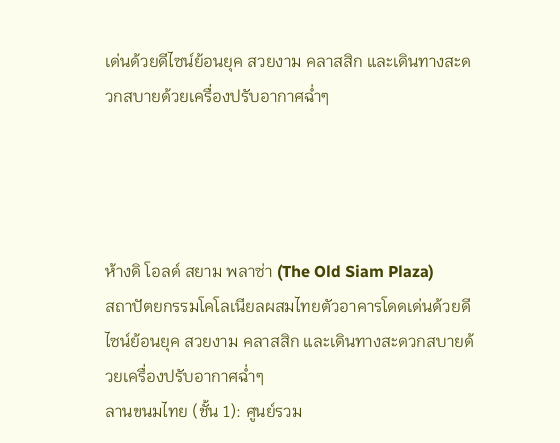เด่นด้วยดีไซน์ย้อนยุค สวยงาม คลาสสิก และเดินทางสะดวกสบายด้วยเครื่องปรับอากาศฉ่ำๆ




ห้างดิ โอลด์ สยาม พลาซ่า (The Old Siam Plaza)
สถาปัตยกรรมโคโลเนียลผสมไทยตัวอาคารโดดเด่นด้วยดีไซน์ย้อนยุค สวยงาม คลาสสิก และเดินทางสะดวกสบายด้วยเครื่องปรับอากาศฉ่ำๆ
ลานขนมไทย (ชั้น 1): ศูนย์รวม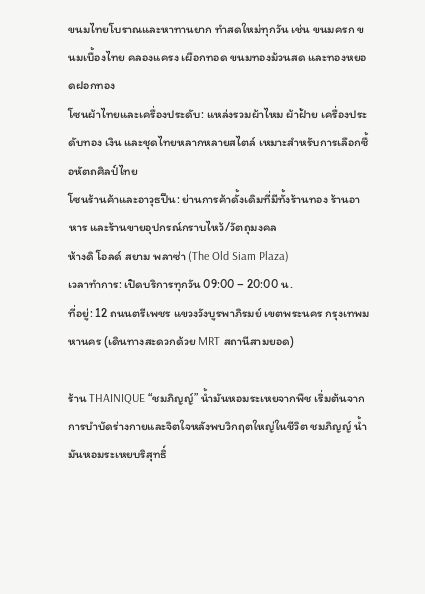ขนมไทยโบราณและหาทานยาก ทำสดใหม่ทุกวัน เช่น ขนมครก ขนมเบื้องไทย คลองแครง เผือกทอด ขนมทองม้วนสด และทองหยอดฝอกทอง
โซนผ้าไทยและเครื่องประดับ: แหล่งรวมผ้าไหม ผ้าฝ้าย เครื่องประดับทอง เงิน และชุดไทยหลากหลายสไตล์ เหมาะสำหรับการเลือกซื้อหัตถศิลป์ไทย
โซนร้านค้าและอาวุธปืน: ย่านการค้าดั้งเดิมที่มีทั้งร้านทอง ร้านอาหาร และร้านขายอุปกรณ์กราบไหว้/วัตถุมงคล
ห้างดิ โอลด์ สยาม พลาซ่า (The Old Siam Plaza)
เวลาทำการ: เปิดบริการทุกวัน 09:00 – 20:00 น.
ที่อยู่: 12 ถนนตรีเพชร แขวงวังบูรพาภิรมย์ เขตพระนคร กรุงเทพมหานคร (เดินทางสะดวกด้วย MRT สถานีสามยอด)

ร้าน THAINIQUE “ชมภิญญ์” น้ำมันหอมระเหยจากพืช เริ่มต้นจากการบำบัดร่างกายและจิตใจหลังพบวิกฤตใหญ่ในชีวิต ชมภิญญ์ น้ำมันหอมระเหยบริสุทธิ์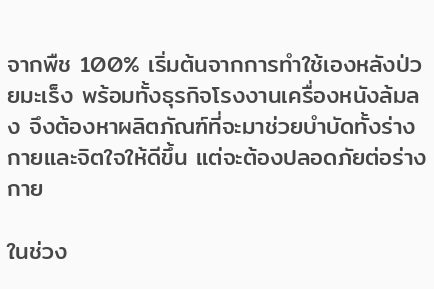จากพืช 100% เริ่มต้นจากการทำใช้เองหลังป่วยมะเร็ง พร้อมทั้งธุรกิจโรงงานเครื่องหนังล้มลง จึงต้องหาผลิตภัณฑ์ที่จะมาช่วยบำบัดทั้งร่างกายและจิตใจให้ดีขึ้น แต่จะต้องปลอดภัยต่อร่างกาย

ในช่วง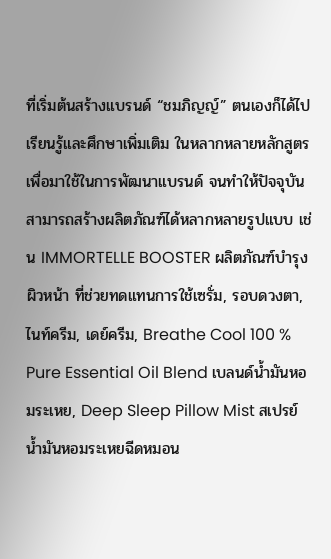ที่เริ่มต้นสร้างแบรนด์ “ชมภิญญ์” ตนเองก็ได้ไปเรียนรู้และศึกษาเพิ่มเติม ในหลากหลายหลักสูตร เพื่อมาใช้ในการพัฒนาแบรนด์ จนทำให้ปัจจุบันสามารถสร้างผลิตภัณฑ์ได้หลากหลายรูปแบบ เช่น IMMORTELLE BOOSTER ผลิตภัณฑ์บำรุงผิวหน้า ที่ช่วยทดแทนการใช้เซรั่ม, รอบดวงตา, ไนท์ครีม, เดย์ครีม, Breathe Cool 100 % Pure Essential Oil Blend เบลนด์น้ำมันหอมระเหย, Deep Sleep Pillow Mist สเปรย์น้ำมันหอมระเหยฉีดหมอน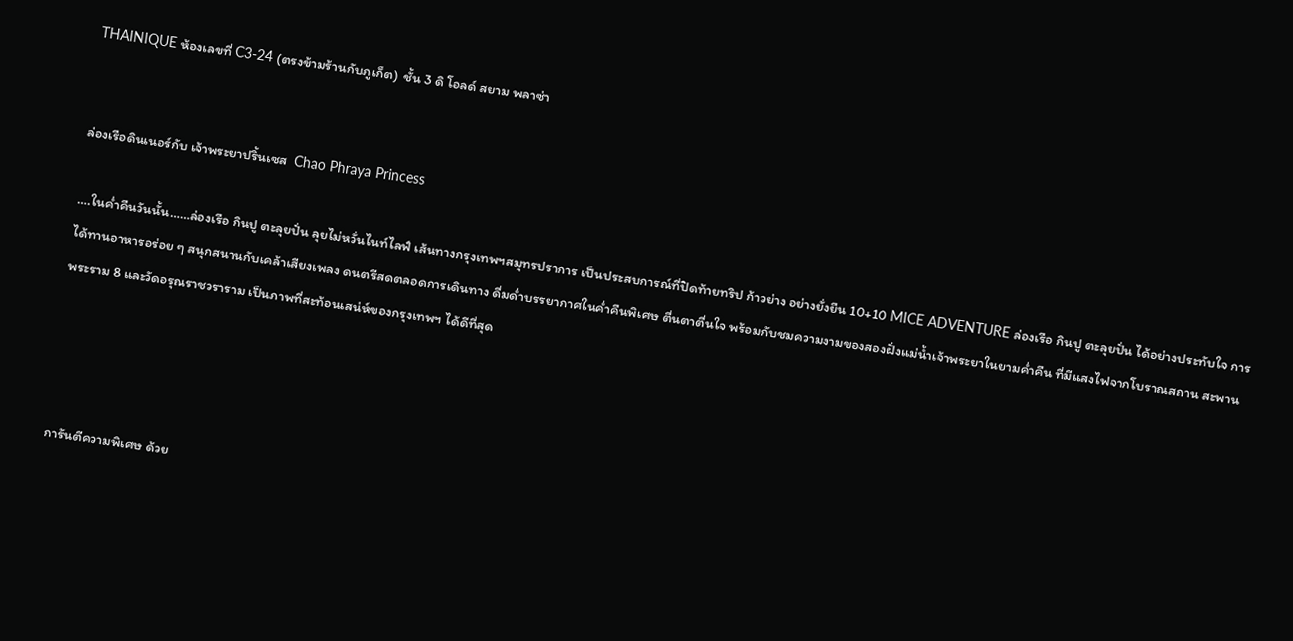THAINIQUE ห้องเลขที่ C3-24 (ตรงข้ามร้านกับภูเก็ต)  ชั้น 3 ดิ โอลด์ สยาม พลาซ่า


ล่องเรือดินเนอร์กับ เจ้าพระยาปริ้นเซส  Chao Phraya Princess

….ในค่ำคืนวันนั้น……ล่องเรือ กินปู ตะลุยปั่น ลุยไม่หวั่นไนท์ไลฟ์ เส้นทางกรุงเทพฯสมุทรปราการ เป็นประสบการณ์ที่ปิดท้ายทริป ก้าวย่าง อย่างยั่งยืน 10+10 MICE ADVENTURE ล่องเรือ กินปู ตะลุยปั่น ได้อย่างประทับใจ การได้ทานอาหารอร่อย ๆ สนุกสนานกับเคล้าเสียงเพลง ดนตรีสดตลอดการเดินทาง ดื่มด่ำบรรยากาศในค่ำคืนพิเศษ ตื่นตาตื่นใจ พร้อมกับชมความงามของสองฝั่งแม่น้ำเจ้าพระยาในยามค่ำคืน ที่มีแสงไฟจากโบราณสถาน สะพานพระราม 8 และวัดอรุณราชวราราม เป็นภาพที่สะท้อนเสน่ห์ของกรุงเทพฯ ได้ดีที่สุด




การันตีความพิเศษ ด้วย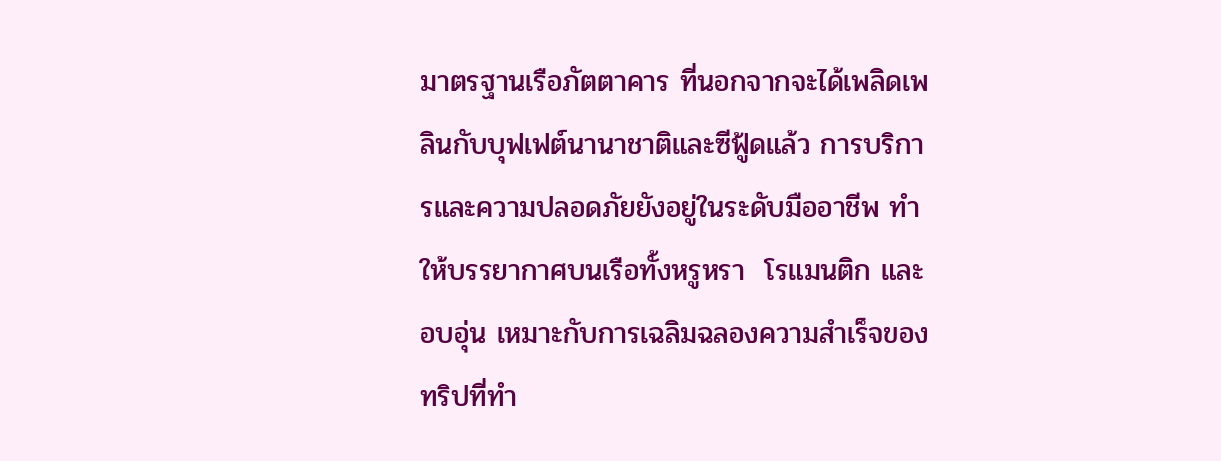มาตรฐานเรือภัตตาคาร ที่นอกจากจะได้เพลิดเพลินกับบุฟเฟต์นานาชาติและซีฟู้ดแล้ว การบริการและความปลอดภัยยังอยู่ในระดับมืออาชีพ ทำให้บรรยากาศบนเรือทั้งหรูหรา  โรแมนติก และอบอุ่น เหมาะกับการเฉลิมฉลองความสำเร็จของทริปที่ทำ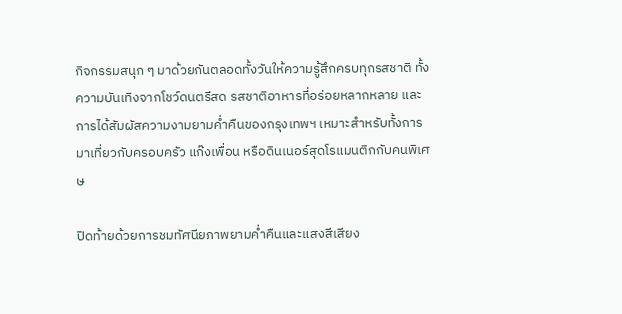กิจกรรมสนุก ๆ มาด้วยกันตลอดทั้งวันให้ความรู้สึกครบทุกรสชาติ ทั้งความบันเทิงจากโชว์ดนตรีสด รสชาติอาหารที่อร่อยหลากหลาย และการได้สัมผัสความงามยามค่ำคืนของกรุงเทพฯ เหมาะสำหรับทั้งการมาเที่ยวกับครอบครัว แก๊งเพื่อน หรือดินเนอร์สุดโรแมนติกกับคนพิเศษ

ปิดท้ายด้วยการชมทัศนียภาพยามค่ำคืนและแสงสีเสียง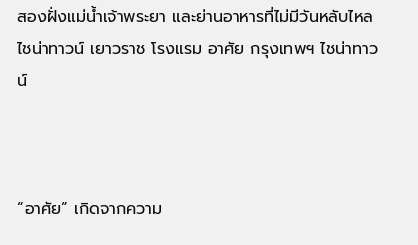สองฝั่งแม่น้ำเจ้าพระยา และย่านอาหารที่ไม่มีวันหลับไหล ไชน่าทาวน์ เยาวราช โรงแรม อาศัย กรุงเทพฯ ไชน่าทาวน์



“อาศัย” เกิดจากความ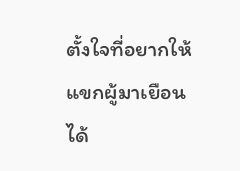ตั้งใจที่อยากให้แขกผู้มาเยือนได้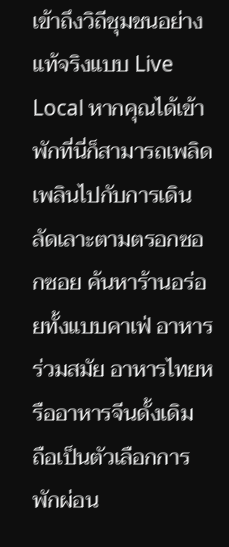เข้าถึงวิถีชุมชนอย่างแท้จริงแบบ Live Local หากคุณได้เข้าพักที่นี่ก็สามารถเพลิดเพลินไปกับการเดินลัดเลาะตามตรอกซอกซอย ค้นหาร้านอร่อยทั้งแบบคาเฟ่ อาหารร่วมสมัย อาหารไทยหรืออาหารจีนดั้งเดิม  ถือเป็นตัวเลือกการพักผ่อน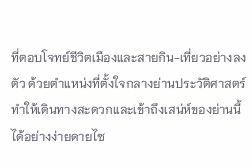ที่ตอบโจทย์ชีวิตเมืองและสายกิน-เที่ยวอย่างลงตัว ด้วยตำแหน่งที่ตั้งใจกลางย่านประวัติศาสตร์ ทำให้เดินทางสะดวกและเข้าถึงเสน่ห์ของย่านนี้ได้อย่างง่ายดายไซ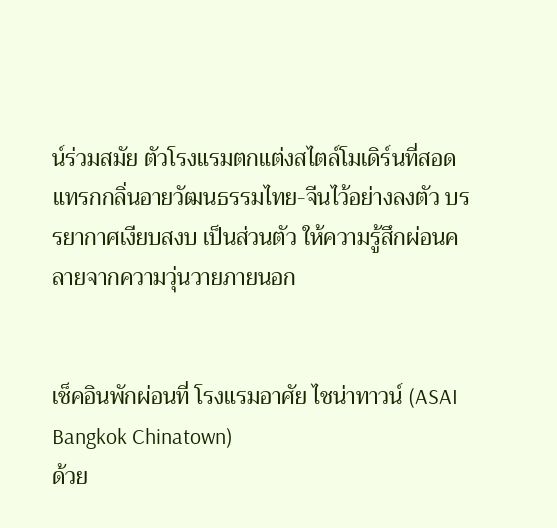น์ร่วมสมัย ตัวโรงแรมตกแต่งสไตล์โมเดิร์นที่สอดแทรกกลิ่นอายวัฒนธรรมไทย-จีนไว้อย่างลงตัว บรรยากาศเงียบสงบ เป็นส่วนตัว ให้ความรู้สึกผ่อนคลายจากความวุ่นวายภายนอก


เช็คอินพักผ่อนที่ โรงแรมอาศัย ไชน่าทาวน์ (ASAI Bangkok Chinatown)
ด้วย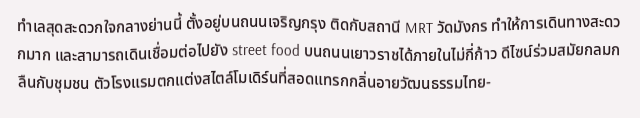ทำเลสุดสะดวกใจกลางย่านนี้ ตั้งอยู่บนถนนเจริญกรุง ติดกับสถานี MRT วัดมังกร ทำให้การเดินทางสะดวกมาก และสามารถเดินเชื่อมต่อไปยัง street food บนถนนเยาวราชได้ภายในไม่กี่ก้าว ดีไซน์ร่วมสมัยกลมกลืนกับชุมชน ตัวโรงแรมตกแต่งสไตล์โมเดิร์นที่สอดแทรกกลิ่นอายวัฒนธรรมไทย-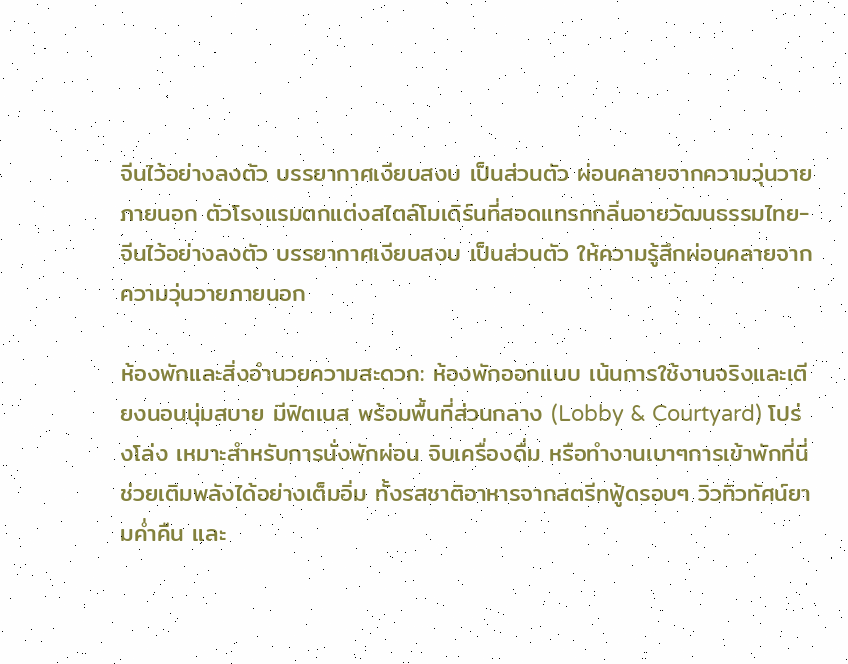จีนไว้อย่างลงตัว บรรยากาศเงียบสงบ เป็นส่วนตัว ผ่อนคลายจากความวุ่นวายภายนอก ตัวโรงแรมตกแต่งสไตล์โมเดิร์นที่สอดแทรกกลิ่นอายวัฒนธรรมไทย-จีนไว้อย่างลงตัว บรรยากาศเงียบสงบ เป็นส่วนตัว ให้ความรู้สึกผ่อนคลายจากความวุ่นวายภายนอก

ห้องพักและสิ่งอำนวยความสะดวก: ห้องพักออกแบบ เน้นการใช้งานจริงและเตียงนอนนุ่มสบาย มีฟิตเนส พร้อมพื้นที่ส่วนกลาง (Lobby & Courtyard) โปร่งโล่ง เหมาะสำหรับการนั่งพักผ่อน จิบเครื่องดื่ม หรือทำงานเบาๆการเข้าพักที่นี่ช่วยเติมพลังได้อย่างเต็มอิ่ม ทั้งรสชาติอาหารจากสตรีทฟู้ดรอบๆ วิวทิวทัศน์ยามค่ำคืน และ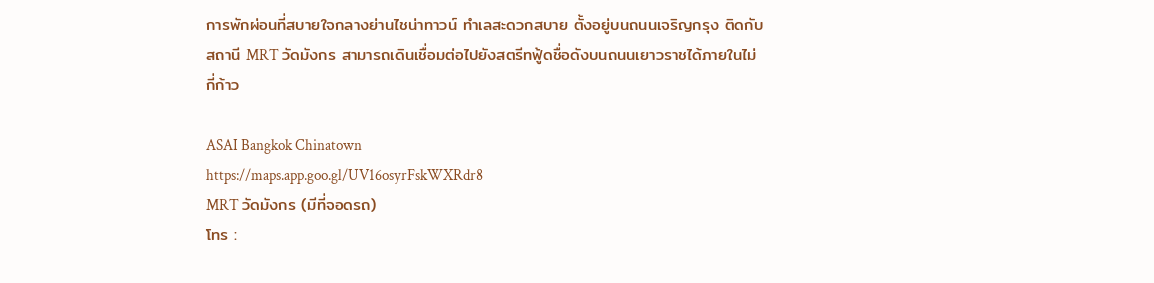การพักผ่อนที่สบายใจกลางย่านไชน่าทาวน์ ทำเลสะดวกสบาย ตั้งอยู่บนถนนเจริญกรุง ติดกับสถานี MRT วัดมังกร สามารถเดินเชื่อมต่อไปยังสตรีทฟู้ดชื่อดังบนถนนเยาวราชได้ภายในไม่กี่ก้าว

ASAI Bangkok Chinatown
https://maps.app.goo.gl/UV16osyrFskWXRdr8
MRT วัดมังกร (มีที่จอดรถ)
โทร :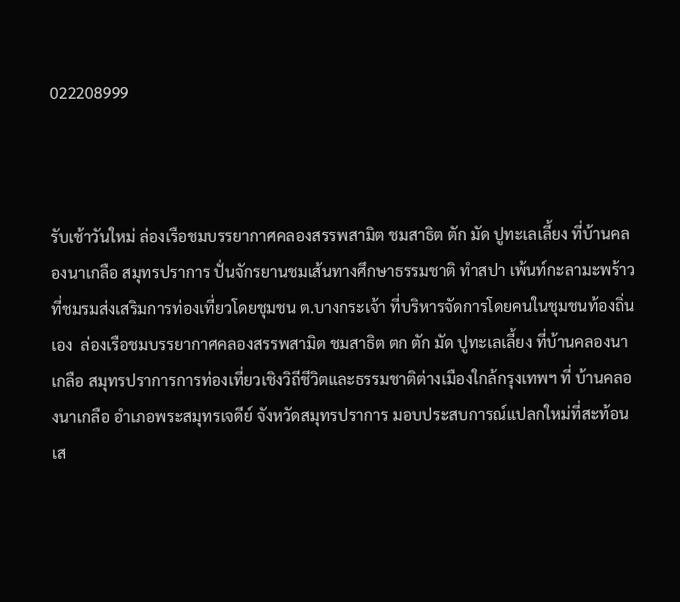022208999



รับเช้าวันใหม่ ล่องเรือชมบรรยากาศคลองสรรพสามิต ชมสาธิต ตัก มัด ปูทะเลเลี้ยง ที่บ้านคลองนาเกลือ สมุทรปราการ ปั่นจักรยานชมเส้นทางศึกษาธรรมชาติ ทำสปา เพ้นท์กะลามะพร้าว ที่ชมรมส่งเสริมการท่องเที่ยวโดยชุมชน ต.บางกระเจ้า ที่บริหารจัดการโดยคนในชุมชนท้องถิ่นเอง  ล่องเรือชมบรรยากาศคลองสรรพสามิต ชมสาธิต ตก ตัก มัด ปูทะเลเลี้ยง ที่บ้านคลองนาเกลือ สมุทรปราการการท่องเที่ยวเชิงวิถีชีวิตและธรรมชาติต่างเมืองใกล้กรุงเทพฯ ที่ บ้านคลองนาเกลือ อำเภอพระสมุทรเจดีย์ จังหวัดสมุทรปราการ มอบประสบการณ์แปลกใหม่ที่สะท้อนเส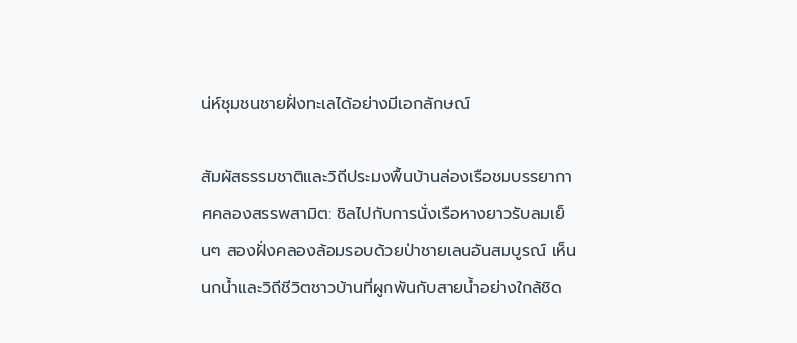น่ห์ชุมชนชายฝั่งทะเลได้อย่างมีเอกลักษณ์

สัมผัสธรรมชาติและวิถีประมงพื้นบ้านล่องเรือชมบรรยากาศคลองสรรพสามิต: ชิลไปกับการนั่งเรือหางยาวรับลมเย็นๆ สองฝั่งคลองล้อมรอบด้วยป่าชายเลนอันสมบูรณ์ เห็นนกน้ำและวิถีชีวิตชาวบ้านที่ผูกพันกับสายน้ำอย่างใกล้ชิด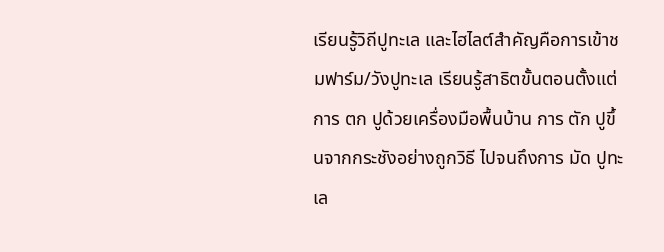เรียนรู้วิถีปูทะเล และไฮไลต์สำคัญคือการเข้าชมฟาร์ม/วังปูทะเล เรียนรู้สาธิตขั้นตอนตั้งแต่การ ตก ปูด้วยเครื่องมือพื้นบ้าน การ ตัก ปูขึ้นจากกระชังอย่างถูกวิธี ไปจนถึงการ มัด ปูทะเล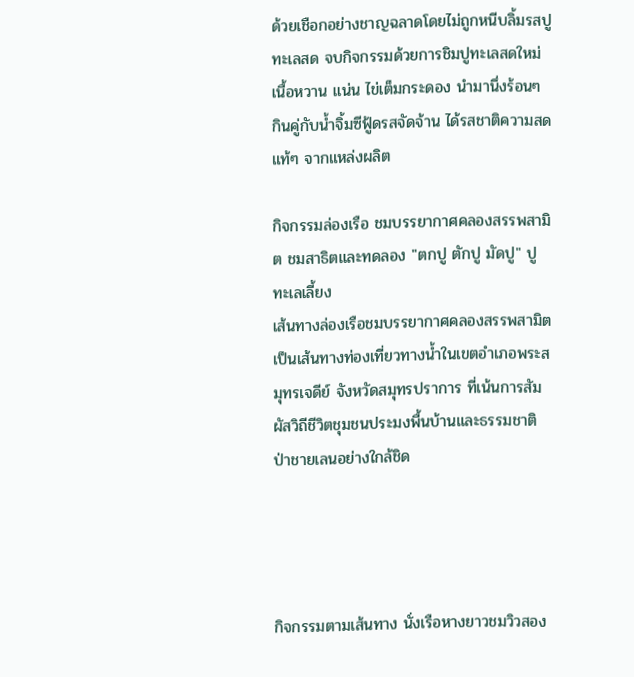ด้วยเชือกอย่างชาญฉลาดโดยไม่ถูกหนีบลิ้มรสปูทะเลสด จบกิจกรรมด้วยการชิมปูทะเลสดใหม่ เนื้อหวาน แน่น ไข่เต็มกระดอง นำมานึ่งร้อนๆ กินคู่กับน้ำจิ้มซีฟู้ดรสจัดจ้าน ได้รสชาติความสดแท้ๆ จากแหล่งผลิต

กิจกรรมล่องเรือ ชมบรรยากาศคลองสรรพสามิต ชมสาธิตและทดลอง "ตกปู ตักปู มัดปู" ปูทะเลเลี้ยง
เส้นทางล่องเรือชมบรรยากาศคลองสรรพสามิต เป็นเส้นทางท่องเที่ยวทางน้ำในเขตอำเภอพระสมุทรเจดีย์ จังหวัดสมุทรปราการ ที่เน้นการสัมผัสวิถีชีวิตชุมชนประมงพื้นบ้านและธรรมชาติป่าชายเลนอย่างใกล้ชิด




กิจกรรมตามเส้นทาง นั่งเรือหางยาวชมวิวสอง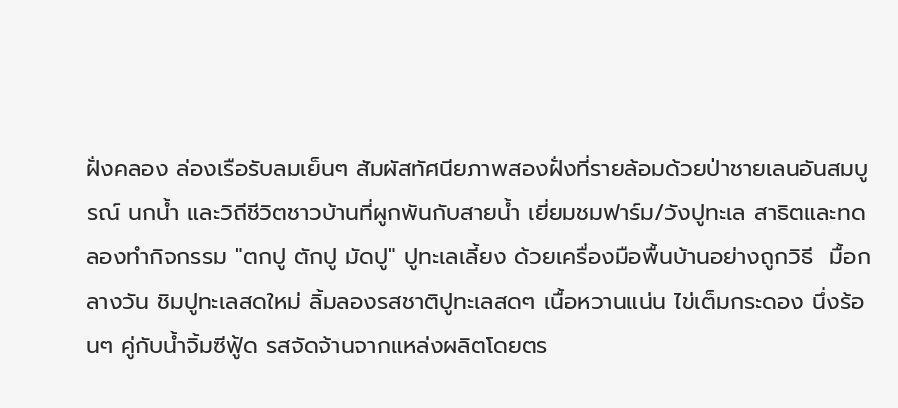ฝั่งคลอง ล่องเรือรับลมเย็นๆ สัมผัสทัศนียภาพสองฝั่งที่รายล้อมด้วยป่าชายเลนอันสมบูรณ์ นกน้ำ และวิถีชีวิตชาวบ้านที่ผูกพันกับสายน้ำ เยี่ยมชมฟาร์ม/วังปูทะเล สาธิตและทดลองทำกิจกรรม "ตกปู ตักปู มัดปู" ปูทะเลเลี้ยง ด้วยเครื่องมือพื้นบ้านอย่างถูกวิธี  มื้อกลางวัน ชิมปูทะเลสดใหม่ ลิ้มลองรสชาติปูทะเลสดๆ เนื้อหวานแน่น ไข่เต็มกระดอง นึ่งร้อนๆ คู่กับน้ำจิ้มซีฟู้ด รสจัดจ้านจากแหล่งผลิตโดยตร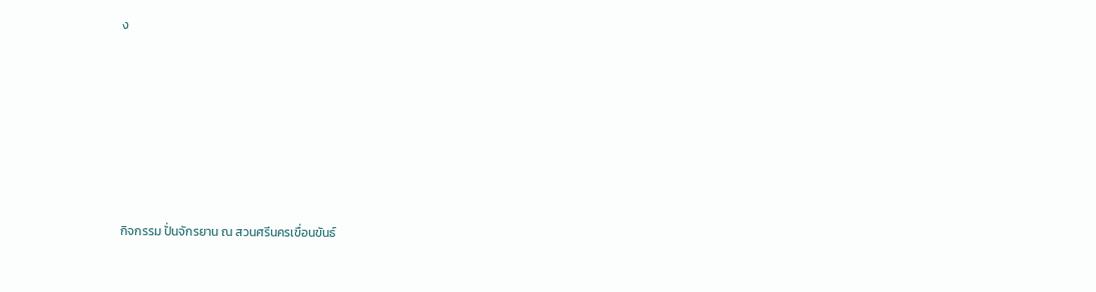ง







กิจกรรม ปั่นจักรยาน ณ สวนศรีนครเขื่อนขันธ์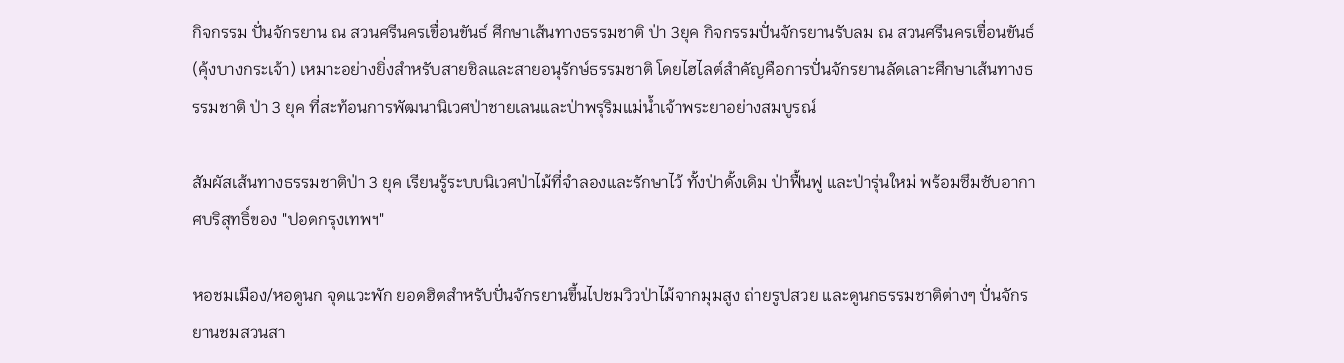กิจกรรม ปั่นจักรยาน ณ สวนศรีนครเขื่อนขันธ์ ศีกษาเส้นทางธรรมชาติ ป่า 3ยุค กิจกรรมปั่นจักรยานรับลม ณ สวนศรีนครเขื่อนขันธ์ (คุ้งบางกระเจ้า) เหมาะอย่างยิ่งสำหรับสายชิลและสายอนุรักษ์ธรรมชาติ โดยไฮไลต์สำคัญคือการปั่นจักรยานลัดเลาะศึกษาเส้นทางธรรมชาติ ป่า 3 ยุค ที่สะท้อนการพัฒนานิเวศป่าชายเลนและป่าพรุริมแม่น้ำเจ้าพระยาอย่างสมบูรณ์

สัมผัสเส้นทางธรรมชาติป่า 3 ยุค เรียนรู้ระบบนิเวศป่าไม้ที่จำลองและรักษาไว้ ทั้งป่าดั้งเดิม ป่าฟื้นฟู และป่ารุ่นใหม่ พร้อมซึมซับอากาศบริสุทธิ์ของ "ปอดกรุงเทพฯ"

หอชมเมือง/หอดูนก จุดแวะพัก ยอดฮิตสำหรับปั่นจักรยานขึ้นไปชมวิวป่าไม้จากมุมสูง ถ่ายรูปสวย และดูนกธรรมชาติต่างๆ ปั่นจักรยานชมสวนสา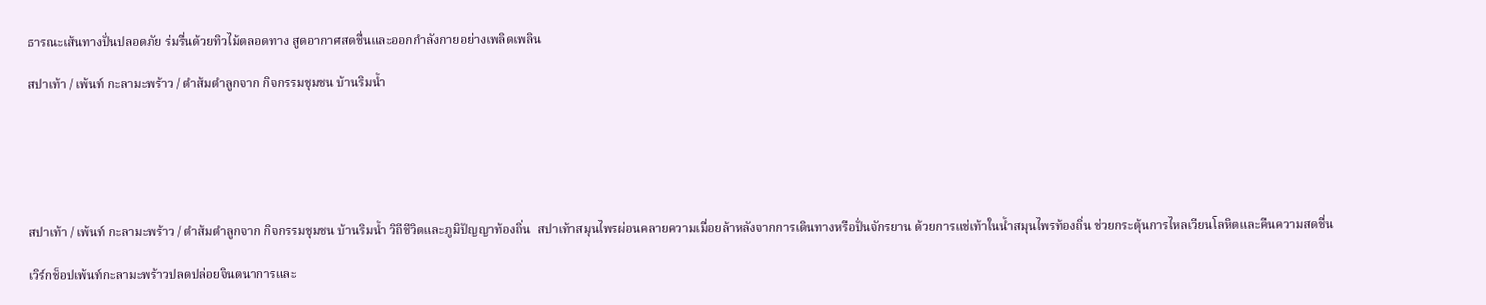ธารณะเส้นทางปั่นปลอดภัย ร่มรื่นด้วยทิวไม้ตลอดทาง สูดอากาศสดชื่นและออกกำลังกายอย่างเพลิดเพลิน

สปาเท้า / เพ้นท์ กะลามะพร้าว / ตำส้มตำลูกจาก กิจกรรมชุมชน บ้านริมน้ำ






สปาเท้า / เพ้นท์ กะลามะพร้าว / ตำส้มตำลูกจาก กิจกรรมชุมชน บ้านริมน้ำ วิถีชีวิตและภูมิปัญญาท้องถิ่น  สปาเท้าสมุนไพรผ่อนคลายความเมื่อยล้าหลังจากการเดินทางหรือปั่นจักรยาน ด้วยการแช่เท้าในน้ำสมุนไพรท้องถิ่น ช่วยกระตุ้นการไหลเวียนโลหิตและคืนความสดชื่น

เวิร์กช็อปเพ้นท์กะลามะพร้าวปลดปล่อยจินตนาการและ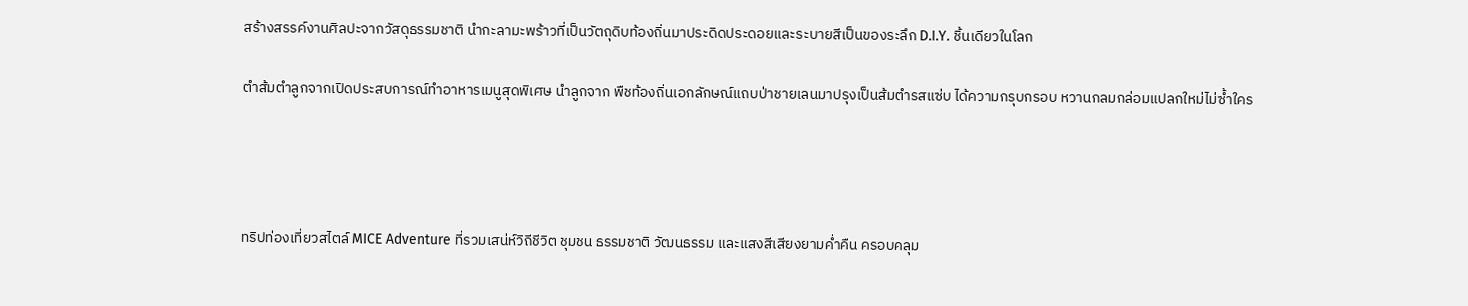สร้างสรรค์งานศิลปะจากวัสดุธรรมชาติ นำกะลามะพร้าวที่เป็นวัตถุดิบท้องถิ่นมาประดิดประดอยและระบายสีเป็นของระลึก D.I.Y. ชิ้นเดียวในโลก

ตำส้มตำลูกจากเปิดประสบการณ์ทำอาหารเมนูสุดพิเศษ นำลูกจาก พืชท้องถิ่นเอกลักษณ์แถบป่าชายเลนมาปรุงเป็นส้มตำรสแซ่บ ได้ความกรุบกรอบ หวานกลมกล่อมแปลกใหม่ไม่ซ้ำใคร




ทริปท่องเที่ยวสไตล์ MICE Adventure ที่รวมเสน่ห์วิถีชีวิต ชุมชน ธรรมชาติ วัฒนธรรม และแสงสีเสียงยามค่ำคืน ครอบคลุม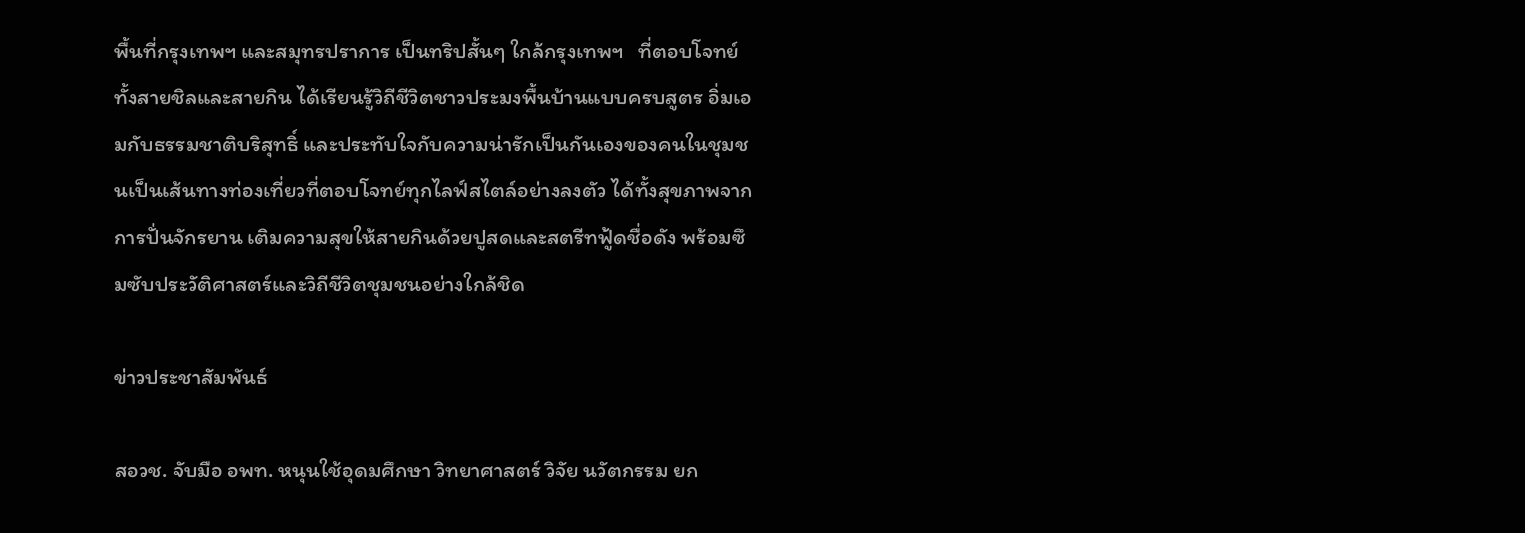พื้นที่กรุงเทพฯ และสมุทรปราการ เป็นทริปสั้นๆ ใกล้กรุงเทพฯ   ที่ตอบโจทย์ทั้งสายชิลและสายกิน ได้เรียนรู้วิถีชีวิตชาวประมงพื้นบ้านแบบครบสูตร อิ่มเอมกับธรรมชาติบริสุทธิ์ และประทับใจกับความน่ารักเป็นกันเองของคนในชุมชนเป็นเส้นทางท่องเที่ยวที่ตอบโจทย์ทุกไลฟ์สไตล์อย่างลงตัว ได้ทั้งสุขภาพจากการปั่นจักรยาน เติมความสุขให้สายกินด้วยปูสดและสตรีทฟู้ดชื่อดัง พร้อมซึมซับประวัติศาสตร์และวิถีชีวิตชุมชนอย่างใกล้ชิด

ข่าวประชาสัมพันธ์

สอวช. จับมือ อพท. หนุนใช้อุดมศึกษา วิทยาศาสตร์ วิจัย นวัตกรรม ยก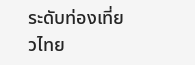ระดับท่องเที่ยวไทย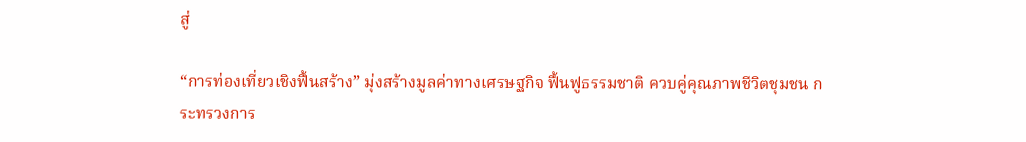สู่

“การท่องเที่ยวเชิงฟื้นสร้าง” มุ่งสร้างมูลค่าทางเศรษฐกิจ ฟื้นฟูธรรมชาติ ควบคู่คุณภาพชีวิตชุมชน กระทรวงการ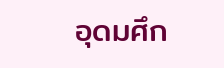อุดมศึก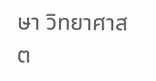ษา วิทยาศาสต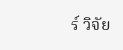ร์ วิจัย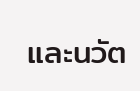และนวัต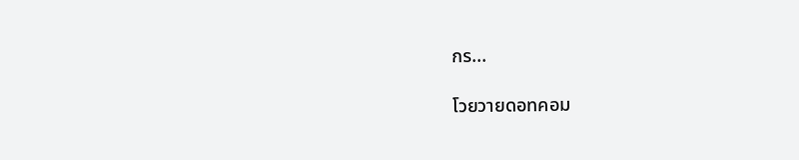กร...

โวยวายดอทคอม